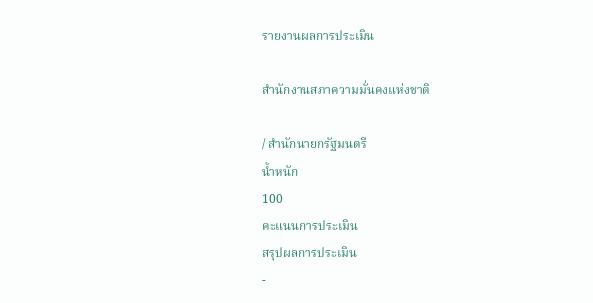รายงานผลการประเมิน

สำนักงานสภาความมั่นคงแห่งชาติ

/ สำนักนายกรัฐมนตรี
น้ำหนัก
100
คะแนนการประเมิน
สรุปผลการประเมิน
-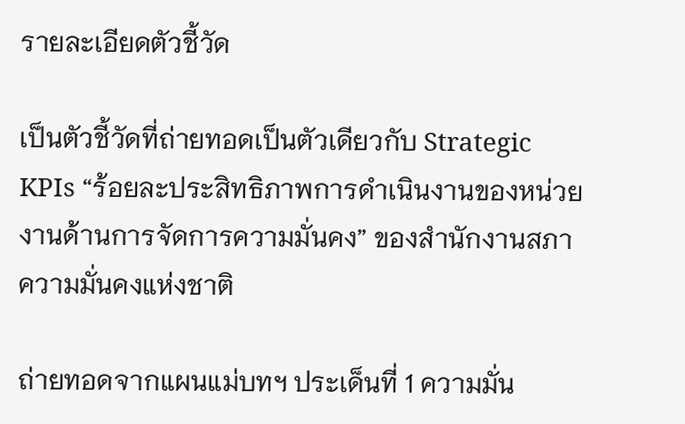รายละเอียดตัวชี้วัด

เป็นตัวชี้วัดที่ถ่ายทอดเป็นตัวเดียวกับ Strategic KPIs “ร้อยละประสิทธิภาพการดำเนินงานของหน่วยงานด้านการจัดการความมั่นคง” ของสำนักงานสภาความมั่นคงแห่งชาติ

ถ่ายทอดจากแผนแม่บทฯ ประเด็นที่ 1 ความมั่น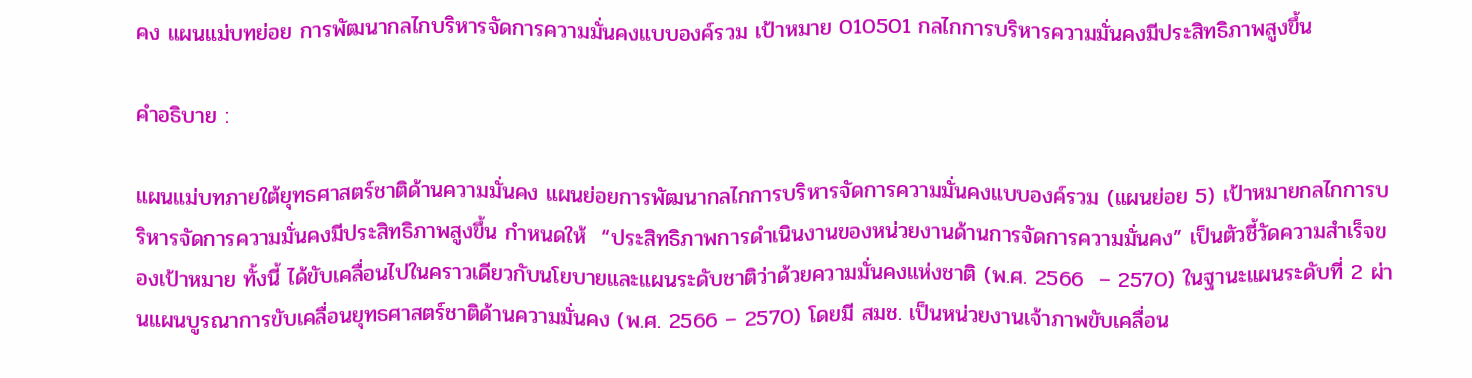คง แผนแม่บทย่อย การพัฒนากลไกบริหารจัดการความมั่นคงแบบองค์รวม เป้าหมาย 010501 กลไกการบริหารความมั่นคงมีประสิทธิภาพสูงขึ้น

คำอธิบาย :

แผนแม่บทภายใต้ยุทธศาสตร์ชาติด้านความมั่นคง แผนย่อยการพัฒนากลไกการบริหารจัดการความมั่นคงแบบองค์รวม (แผนย่อย 5) เป้าหมายกลไกการบริหารจัดการความมั่นคงมีประสิทธิภาพสูงขึ้น กำหนดให้  “ประสิทธิภาพการดำเนินงานของหน่วยงานด้านการจัดการความมั่นคง” เป็นตัวชี้วัดความสำเร็จของเป้าหมาย ทั้งนี้ ได้ขับเคลื่อนไปในคราวเดียวกับนโยบายและแผนระดับชาติว่าด้วยความมั่นคงแห่งชาติ (พ.ศ. 2566  – 2570) ในฐานะแผนระดับที่ 2 ผ่านแผนบูรณาการขับเคลื่อนยุทธศาสตร์ชาติด้านความมั่นคง (พ.ศ. 2566 – 2570) โดยมี สมช. เป็นหน่วยงานเจ้าภาพขับเคลื่อน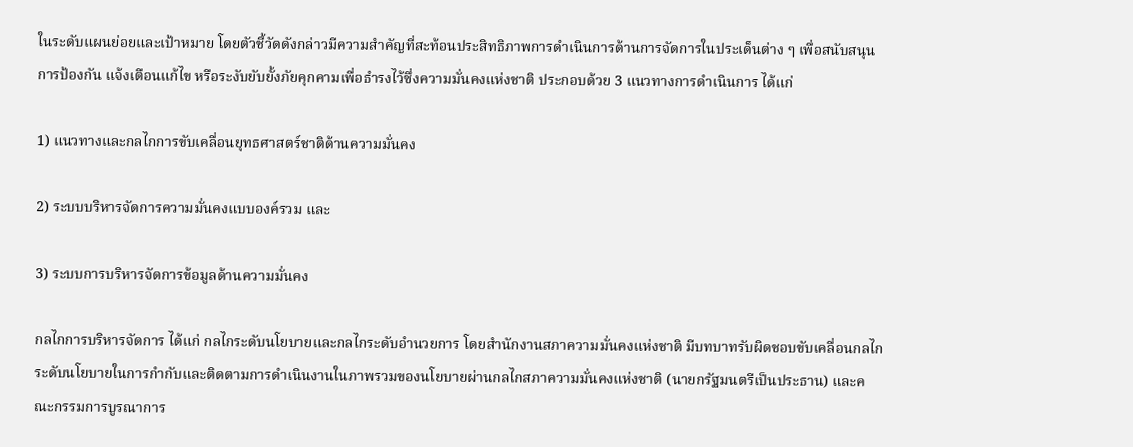ในระดับแผนย่อยและเป้าหมาย โดยตัวชี้วัดดังกล่าวมีความสำคัญที่สะท้อนประสิทธิภาพการดำเนินการด้านการจัดการในประเด็นต่าง ๆ เพื่อสนับสนุนการป้องกัน แจ้งเตือนแก้ไข หรือระงับยับยั้งภัยคุกคามเพื่อธำรงไว้ซึ่งความมั่นคงแห่งชาติ ประกอบด้วย 3 แนวทางการดำเนินการ ได้แก่

1) แนวทางและกลไกการขับเคลื่อนยุทธศาสตร์ชาติด้านความมั่นคง

2) ระบบบริหารจัดการความมั่นคงแบบองค์รวม และ

3) ระบบการบริหารจัดการข้อมูลด้านความมั่นคง

กลไกการบริหารจัดการ ได้แก่ กลไกระดับนโยบายและกลไกระดับอำนวยการ โดยสำนักงานสภาความมั่นคงแห่งชาติ มีบทบาทรับผิดชอบขับเคลื่อนกลไกระดับนโยบายในการกำกับและติดตามการดำเนินงานในภาพรวมของนโยบายผ่านกลไกสภาความมั่นคงแห่งชาติ (นายกรัฐมนตรีเป็นประธาน) และคณะกรรมการบูรณาการ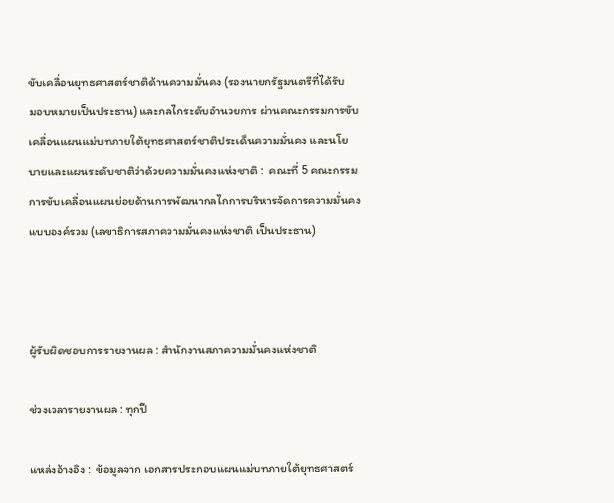ขับเคลื่อนยุทธศาสตร์ชาติด้านความมั่นคง (รองนายกรัฐมนตรีที่ได้รับ
มอบหมายเป็นประธาน) และกลไกระดับอำนวยการ ผ่านคณะกรรมการขับเคลื่อนแผนแม่บทภายใต้ยุทธศาสตร์ชาติประเด็นความมั่นคง และนโยบายและแผนระดับชาติว่าด้วยความมั่นคงแห่งชาติ :  คณะที่ 5 คณะกรรมการขับเคลื่อนแผนย่อยด้านการพัฒนากลไกการบริหารจัดการความมั่นคงแบบองค์รวม (เลขาธิการสภาความมั่นคงแห่งชาติ เป็นประธาน)



ผู้รับผิดชอบการรายงานผล : สำนักงานสภาความมั่นคงแห่งชาติ

ช่วงเวลารายงานผล : ทุกปี

แหล่งอ้างอิง :  ข้อมูลจาก เอกสารประกอบแผนแม่บทภายใต้ยุทธศาสตร์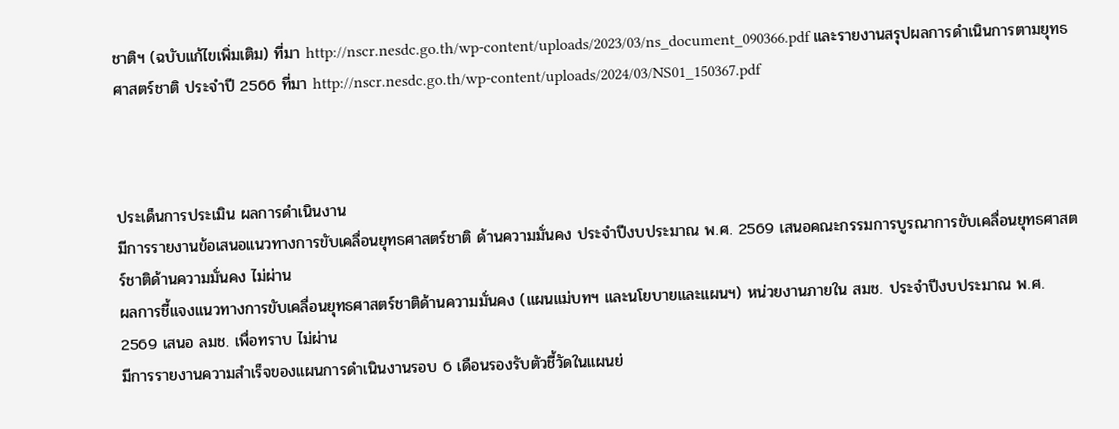ชาติฯ (ฉบับแก้ไขเพิ่มเติม) ที่มา http://nscr.nesdc.go.th/wp-content/uploads/2023/03/ns_document_090366.pdf และรายงานสรุปผลการดำเนินการตามยุทธศาสตร์ชาติ ประจำปี 2566 ที่มา http://nscr.nesdc.go.th/wp-content/uploads/2024/03/NS01_150367.pdf



ประเด็นการประเมิน ผลการดำเนินงาน
มีการรายงานข้อเสนอแนวทางการขับเคลื่อนยุทธศาสตร์ชาติ ด้านความมั่นคง ประจำปีงบประมาณ พ.ศ. 2569 เสนอคณะกรรมการบูรณาการขับเคลื่อนยุทธศาสตร์ชาติด้านความมั่นคง ไม่ผ่าน
ผลการชี้แจงแนวทางการขับเคลื่อนยุทธศาสตร์ชาติด้านความมั่นคง (แผนแม่บทฯ และนโยบายและแผนฯ) หน่วยงานภายใน สมช. ประจำปีงบประมาณ พ.ศ. 2569 เสนอ ลมช. เพื่อทราบ ไม่ผ่าน
มีการรายงานความสำเร็จของแผนการดำเนินงานรอบ 6 เดือนรองรับตัวชี้วัดในแผนย่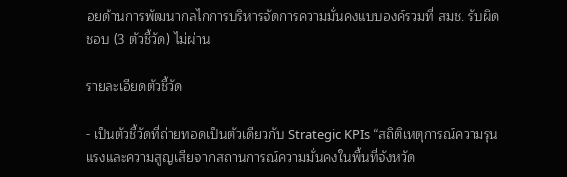อยด้านการพัฒนากลไกการบริหารจัดการความมั่นคงแบบองค์รวมที่ สมช. รับผิดชอบ (3 ตัวชี้วัด) ไม่ผ่าน

รายละเอียดตัวชี้วัด

- เป็นตัวชี้วัดที่ถ่ายทอดเป็นตัวเดียวกับ Strategic KPIs “สถิติเหตุการณ์ความรุนแรงและความสูญเสียจากสถานการณ์ความมั่นคงในพื้นที่จังหวัด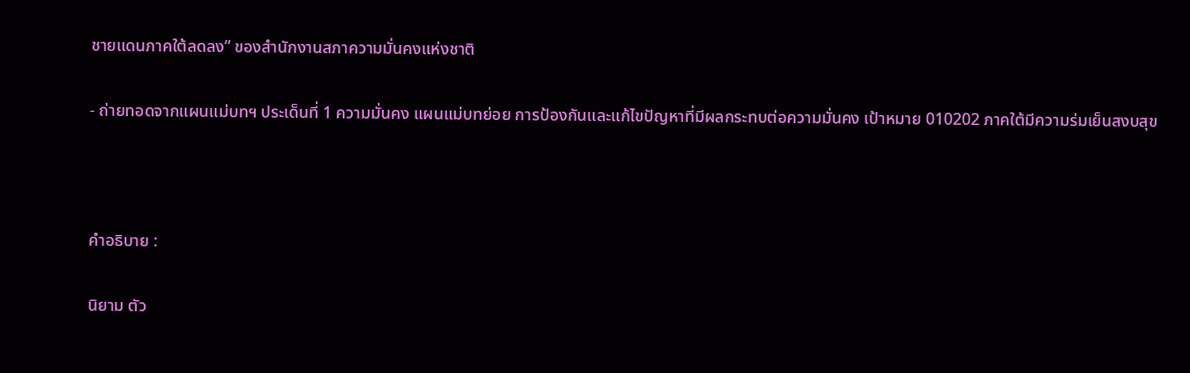ชายแดนภาคใต้ลดลง” ของสำนักงานสภาความมั่นคงแห่งชาติ

- ถ่ายทอดจากแผนแม่บทฯ ประเด็นที่ 1 ความมั่นคง แผนแม่บทย่อย การป้องกันและแก้ไขปัญหาที่มีผลกระทบต่อความมั่นคง เป้าหมาย 010202 ภาคใต้มีความร่มเย็นสงบสุข



คำอธิบาย :

นิยาม ตัว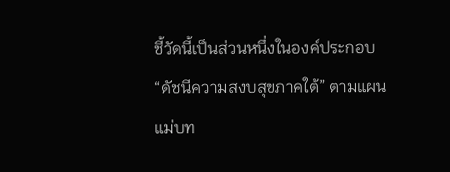ชี้วัดนี้เป็นส่วนหนึ่งในองค์ประกอบ “ดัชนีความสงบสุขภาคใต้” ตามแผนแม่บท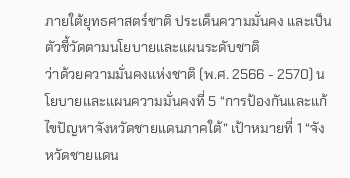ภายใต้ยุทธศาสตร์ชาติ ประเด็นความมั่นคง และเป็นตัวชี้วัดตามนโยบายและแผนระดับชาติ
ว่าด้วยความมั่นคงแห่งชาติ (พ.ศ. 2566 - 2570) นโยบายและแผนความมั่นคงที่ 5 “การป้องกันและแก้ไขปัญหาจังหวัดชายแดนภาคใต้” เป้าหมายที่ 1 “จังหวัดชายแดน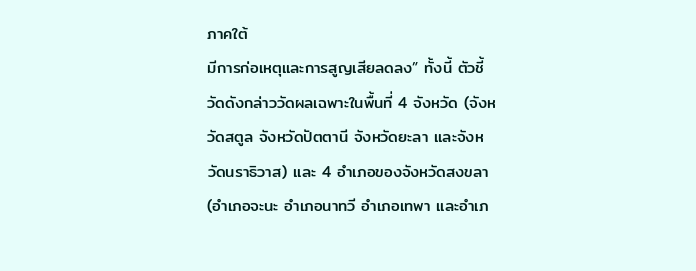ภาคใต้
มีการก่อเหตุและการสูญเสียลดลง” ทั้งนี้ ตัวชี้วัดดังกล่าววัดผลเฉพาะในพื้นที่ 4 จังหวัด (จังหวัดสตูล จังหวัดปัตตานี จังหวัดยะลา และจังหวัดนราธิวาส) และ 4 อำเภอของจังหวัดสงขลา (อำเภอจะนะ อำเภอนาทวี อำเภอเทพา และอำเภ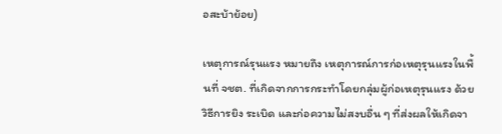อสะบ้าย้อย)

เหตุการณ์รุนแรง หมายถึง เหตุการณ์การก่อเหตุรุนแรงในพื้นที่ จชต. ที่เกิดจากการกระทำโดยกลุ่มผู้ก่อเหตุรุนแรง ด้วยวิธีการยิง ระเบิด และก่อความไม่สงบอื่น ๆ ที่ส่งผลให้เกิดจา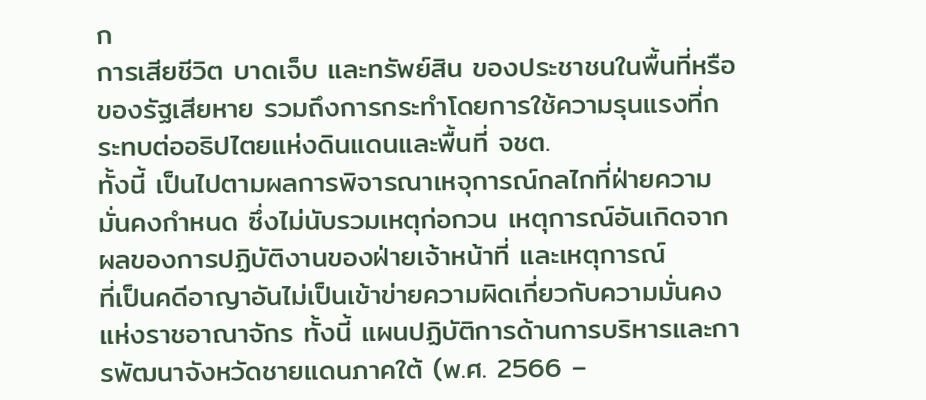ก
การเสียชีวิต บาดเจ็บ และทรัพย์สิน ของประชาชนในพื้นที่หรือของรัฐเสียหาย รวมถึงการกระทำโดยการใช้ความรุนแรงที่กระทบต่ออธิปไตยแห่งดินแดนและพื้นที่ จชต.
ทั้งนี้ เป็นไปตามผลการพิจารณาเหจุการณ์กลไกที่ฝ่ายความมั่นคงกำหนด ซึ่งไม่นับรวมเหตุก่อกวน เหตุการณ์อันเกิดจากผลของการปฏิบัติงานของฝ่ายเจ้าหน้าที่ และเหตุการณ์
ที่เป็นคดีอาญาอันไม่เป็นเข้าข่ายความผิดเกี่ยวกับความมั่นคงแห่งราชอาณาจักร ทั้งนี้ แผนปฏิบัติการด้านการบริหารและการพัฒนาจังหวัดชายแดนภาคใต้ (พ.ศ. 2566 –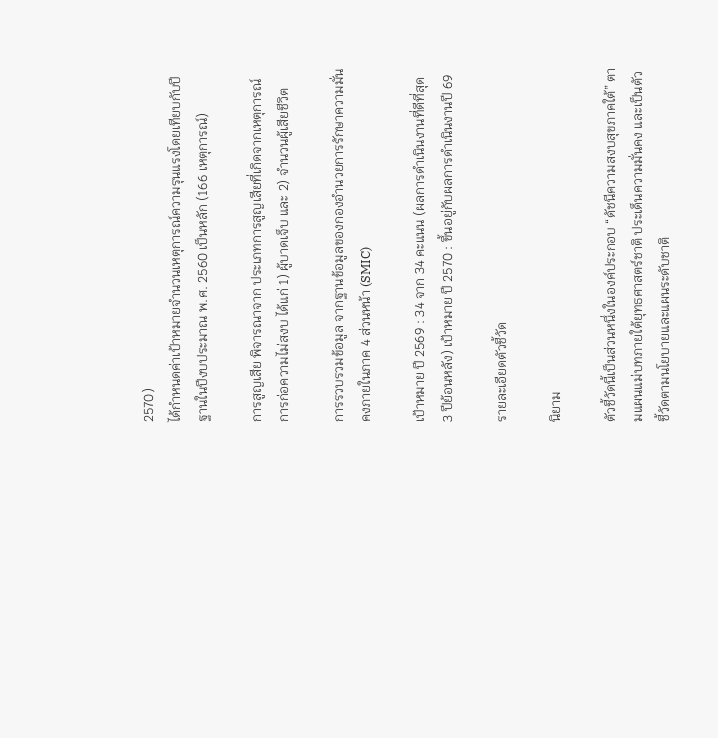2570)
ได้กำหนดค่าเป้าหมายจำนวนเหตุการณ์ความรุนแรงโดยเทียบกับปีฐานในปีงบประมาณ พ.ศ. 2560 เป็นหลัก (166 เหตุการณ์)

การสูญเสีย พิจารณาจาก ประเภทการสูญเสียที่เกิดจากเหตุการณ์การก่อความไม่สงบ ได้แก่ 1) ผู้บาดเจ็บ และ 2) จำนวนผู้เสียชีวิต

การรวบรวมข้อมูล จากฐานข้อมูลของกองอำนวยการรักษาความมั่นคงภายในภาค 4 ส่วนหน้า (SMIC)

เป้าหมาย ปี 2569 : 34 จาก 34 คะแนน (ผลการดำเนินงานที่ดีที่สุด 3 ปีย้อนหลัง) เป้าหมาย ปี 2570 : ขึ้นอยู่กับผลการดำเนินงานปี 69

รายละเอียดตัวชี้วัด

นิยาม

ตัวชี้วัดนี้เป็นส่วนหนึ่งในองค์ประกอบ “ดัชนีความสงบสุขภาคใต้” ตามแผนแม่บทภายใต้ยุทธศาสตร์ชาติ ประเด็นความมั่นคง และเป็นตัวชี้วัดตามนโยบายและแผนระดับชาติ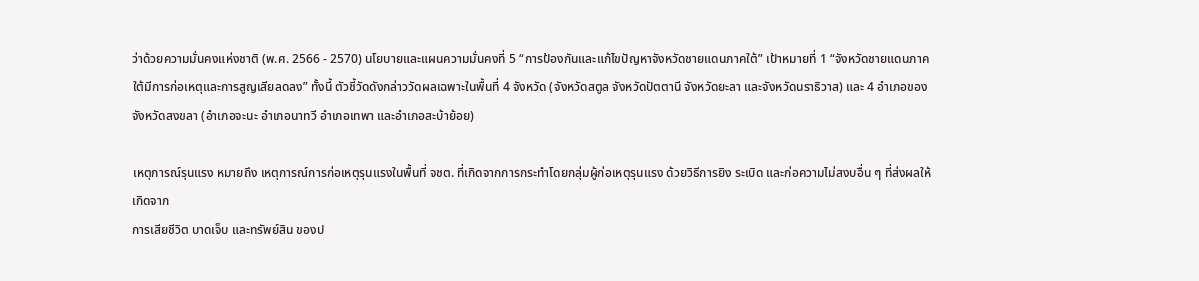ว่าด้วยความมั่นคงแห่งชาติ (พ.ศ. 2566 - 2570) นโยบายและแผนความมั่นคงที่ 5 “การป้องกันและแก้ไขปัญหาจังหวัดชายแดนภาคใต้” เป้าหมายที่ 1 “จังหวัดชายแดนภาคใต้มีการก่อเหตุและการสูญเสียลดลง” ทั้งนี้ ตัวชี้วัดดังกล่าววัดผลเฉพาะในพื้นที่ 4 จังหวัด (จังหวัดสตูล จังหวัดปัตตานี จังหวัดยะลา และจังหวัดนราธิวาส) และ 4 อำเภอของจังหวัดสงขลา (อำเภอจะนะ อำเภอนาทวี อำเภอเทพา และอำเภอสะบ้าย้อย)

เหตุการณ์รุนแรง หมายถึง เหตุการณ์การก่อเหตุรุนแรงในพื้นที่ จชต. ที่เกิดจากการกระทำโดยกลุ่มผู้ก่อเหตุรุนแรง ด้วยวิธีการยิง ระเบิด และก่อความไม่สงบอื่น ๆ ที่ส่งผลให้เกิดจาก
การเสียชีวิต บาดเจ็บ และทรัพย์สิน ของป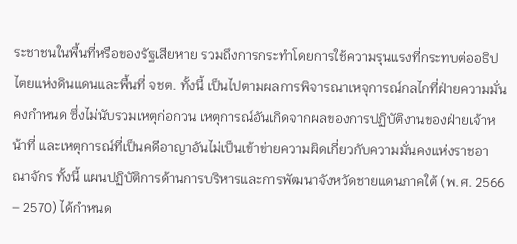ระชาชนในพื้นที่หรือของรัฐเสียหาย รวมถึงการกระทำโดยการใช้ความรุนแรงที่กระทบต่ออธิปไตยแห่งดินแดนและพื้นที่ จชต. ทั้งนี้ เป็นไปตามผลการพิจารณาเหจุการณ์กลไกที่ฝ่ายความมั่นคงกำหนด ซึ่งไม่นับรวมเหตุก่อกวน เหตุการณ์อันเกิดจากผลของการปฏิบัติงานของฝ่ายเจ้าหน้าที่ และเหตุการณ์ที่เป็นคดีอาญาอันไม่เป็นเข้าข่ายความผิดเกี่ยวกับความมั่นคงแห่งราชอาณาจักร ทั้งนี้ แผนปฏิบัติการด้านการบริหารและการพัฒนาจังหวัดชายแดนภาคใต้ (พ.ศ. 2566 – 2570) ได้กำหนด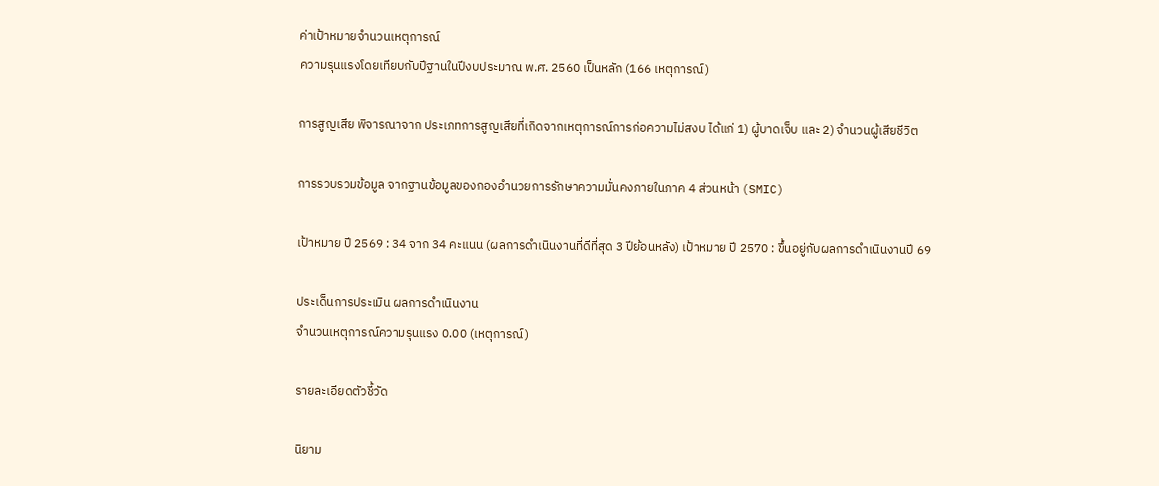ค่าเป้าหมายจำนวนเหตุการณ์
ความรุนแรงโดยเทียบกับปีฐานในปีงบประมาณ พ.ศ. 2560 เป็นหลัก (166 เหตุการณ์)

การสูญเสีย พิจารณาจาก ประเภทการสูญเสียที่เกิดจากเหตุการณ์การก่อความไม่สงบ ได้แก่ 1) ผู้บาดเจ็บ และ 2) จำนวนผู้เสียชีวิต

การรวบรวมข้อมูล จากฐานข้อมูลของกองอำนวยการรักษาความมั่นคงภายในภาค 4 ส่วนหน้า (SMIC)

เป้าหมาย ปี 2569 : 34 จาก 34 คะแนน (ผลการดำเนินงานที่ดีที่สุด 3 ปีย้อนหลัง) เป้าหมาย ปี 2570 : ขึ้นอยู่กับผลการดำเนินงานปี 69

ประเด็นการประเมิน ผลการดำเนินงาน
จำนวนเหตุการณ์ความรุนแรง 0.00 (เหตุการณ์)

รายละเอียดตัวชี้วัด

นิยาม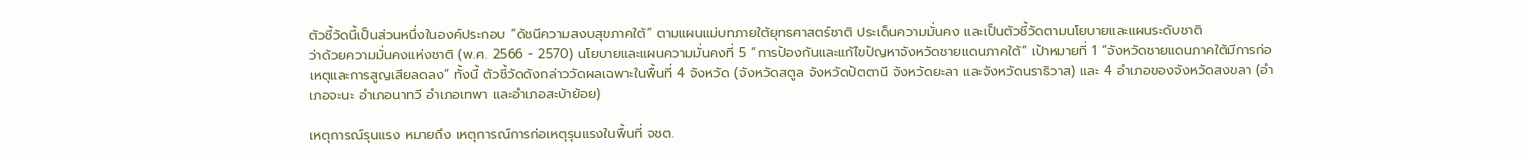ตัวชี้วัดนี้เป็นส่วนหนึ่งในองค์ประกอบ “ดัชนีความสงบสุขภาคใต้” ตามแผนแม่บทภายใต้ยุทธศาสตร์ชาติ ประเด็นความมั่นคง และเป็นตัวชี้วัดตามนโยบายและแผนระดับชาติ
ว่าด้วยความมั่นคงแห่งชาติ (พ.ศ. 2566 - 2570) นโยบายและแผนความมั่นคงที่ 5 “การป้องกันและแก้ไขปัญหาจังหวัดชายแดนภาคใต้” เป้าหมายที่ 1 “จังหวัดชายแดนภาคใต้มีการก่อเหตุและการสูญเสียลดลง” ทั้งนี้ ตัวชี้วัดดังกล่าววัดผลเฉพาะในพื้นที่ 4 จังหวัด (จังหวัดสตูล จังหวัดปัตตานี จังหวัดยะลา และจังหวัดนราธิวาส) และ 4 อำเภอของจังหวัดสงขลา (อำเภอจะนะ อำเภอนาทวี อำเภอเทพา และอำเภอสะบ้าย้อย)

เหตุการณ์รุนแรง หมายถึง เหตุการณ์การก่อเหตุรุนแรงในพื้นที่ จชต.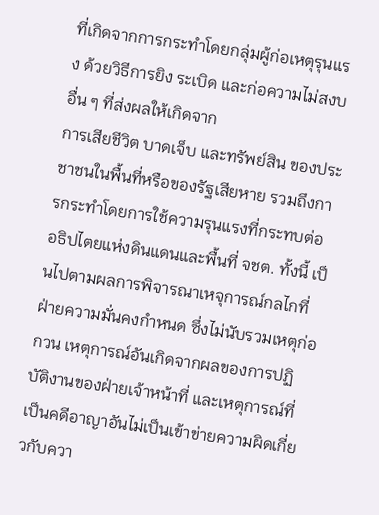ที่เกิดจากการกระทำโดยกลุ่มผู้ก่อเหตุรุนแรง ด้วยวิธีการยิง ระเบิด และก่อความไม่สงบอื่น ๆ ที่ส่งผลให้เกิดจาก
การเสียชีวิต บาดเจ็บ และทรัพย์สิน ของประชาชนในพื้นที่หรือของรัฐเสียหาย รวมถึงการกระทำโดยการใช้ความรุนแรงที่กระทบต่ออธิปไตยแห่งดินแดนและพื้นที่ จชต. ทั้งนี้ เป็นไปตามผลการพิจารณาเหจุการณ์กลไกที่ฝ่ายความมั่นคงกำหนด ซึ่งไม่นับรวมเหตุก่อกวน เหตุการณ์อันเกิดจากผลของการปฏิบัติงานของฝ่ายเจ้าหน้าที่ และเหตุการณ์ที่เป็นคดีอาญาอันไม่เป็นเข้าข่ายความผิดเกี่ยวกับควา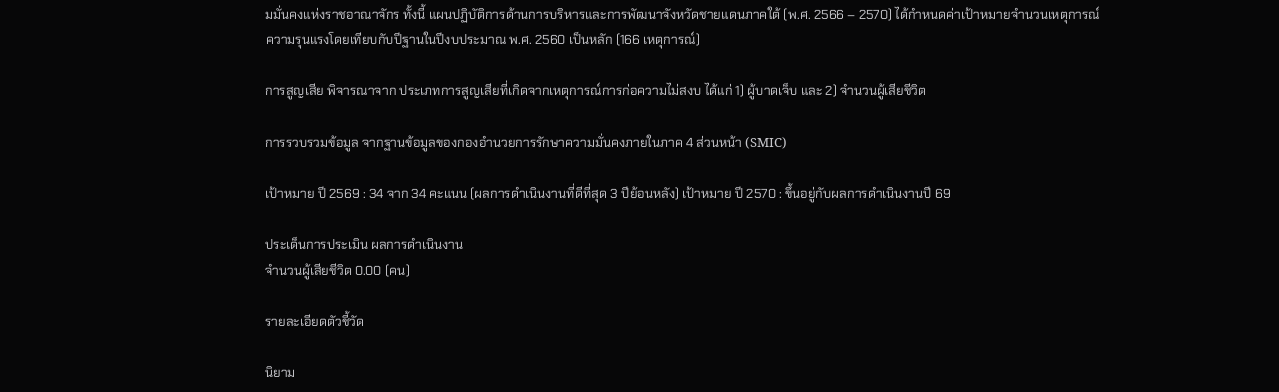มมั่นคงแห่งราชอาณาจักร ทั้งนี้ แผนปฏิบัติการด้านการบริหารและการพัฒนาจังหวัดชายแดนภาคใต้ (พ.ศ. 2566 – 2570) ได้กำหนดค่าเป้าหมายจำนวนเหตุการณ์
ความรุนแรงโดยเทียบกับปีฐานในปีงบประมาณ พ.ศ. 2560 เป็นหลัก (166 เหตุการณ์)

การสูญเสีย พิจารณาจาก ประเภทการสูญเสียที่เกิดจากเหตุการณ์การก่อความไม่สงบ ได้แก่ 1) ผู้บาดเจ็บ และ 2) จำนวนผู้เสียชีวิต

การรวบรวมข้อมูล จากฐานข้อมูลของกองอำนวยการรักษาความมั่นคงภายในภาค 4 ส่วนหน้า (SMIC)

เป้าหมาย ปี 2569 : 34 จาก 34 คะแนน (ผลการดำเนินงานที่ดีที่สุด 3 ปีย้อนหลัง) เป้าหมาย ปี 2570 : ขึ้นอยู่กับผลการดำเนินงานปี 69

ประเด็นการประเมิน ผลการดำเนินงาน
จำนวนผู้เสียชีวิต 0.00 (คน)

รายละเอียดตัวชี้วัด

นิยาม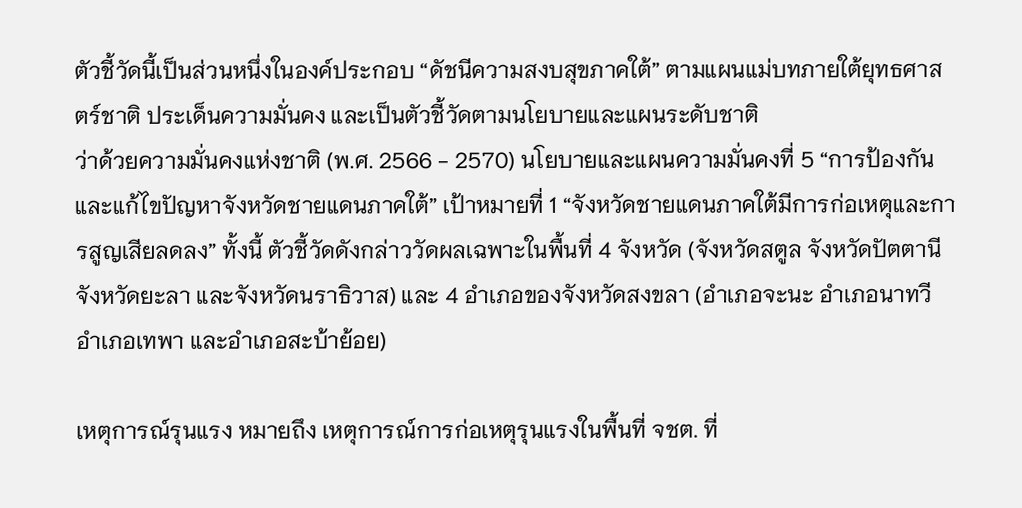ตัวชี้วัดนี้เป็นส่วนหนึ่งในองค์ประกอบ “ดัชนีความสงบสุขภาคใต้” ตามแผนแม่บทภายใต้ยุทธศาสตร์ชาติ ประเด็นความมั่นคง และเป็นตัวชี้วัดตามนโยบายและแผนระดับชาติ
ว่าด้วยความมั่นคงแห่งชาติ (พ.ศ. 2566 - 2570) นโยบายและแผนความมั่นคงที่ 5 “การป้องกันและแก้ไขปัญหาจังหวัดชายแดนภาคใต้” เป้าหมายที่ 1 “จังหวัดชายแดนภาคใต้มีการก่อเหตุและการสูญเสียลดลง” ทั้งนี้ ตัวชี้วัดดังกล่าววัดผลเฉพาะในพื้นที่ 4 จังหวัด (จังหวัดสตูล จังหวัดปัตตานี จังหวัดยะลา และจังหวัดนราธิวาส) และ 4 อำเภอของจังหวัดสงขลา (อำเภอจะนะ อำเภอนาทวี อำเภอเทพา และอำเภอสะบ้าย้อย)

เหตุการณ์รุนแรง หมายถึง เหตุการณ์การก่อเหตุรุนแรงในพื้นที่ จชต. ที่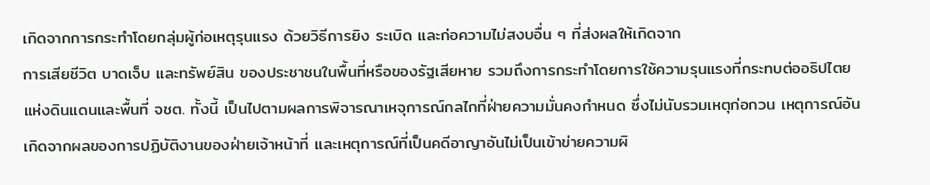เกิดจากการกระทำโดยกลุ่มผู้ก่อเหตุรุนแรง ด้วยวิธีการยิง ระเบิด และก่อความไม่สงบอื่น ๆ ที่ส่งผลให้เกิดจาก
การเสียชีวิต บาดเจ็บ และทรัพย์สิน ของประชาชนในพื้นที่หรือของรัฐเสียหาย รวมถึงการกระทำโดยการใช้ความรุนแรงที่กระทบต่ออธิปไตยแห่งดินแดนและพื้นที่ จชต. ทั้งนี้ เป็นไปตามผลการพิจารณาเหจุการณ์กลไกที่ฝ่ายความมั่นคงกำหนด ซึ่งไม่นับรวมเหตุก่อกวน เหตุการณ์อันเกิดจากผลของการปฏิบัติงานของฝ่ายเจ้าหน้าที่ และเหตุการณ์ที่เป็นคดีอาญาอันไม่เป็นเข้าข่ายความผิ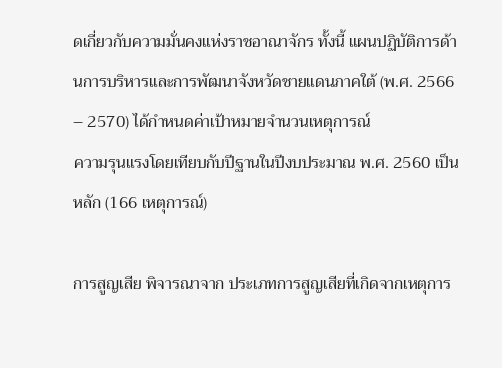ดเกี่ยวกับความมั่นคงแห่งราชอาณาจักร ทั้งนี้ แผนปฏิบัติการด้านการบริหารและการพัฒนาจังหวัดชายแดนภาคใต้ (พ.ศ. 2566 – 2570) ได้กำหนดค่าเป้าหมายจำนวนเหตุการณ์
ความรุนแรงโดยเทียบกับปีฐานในปีงบประมาณ พ.ศ. 2560 เป็นหลัก (166 เหตุการณ์)

การสูญเสีย พิจารณาจาก ประเภทการสูญเสียที่เกิดจากเหตุการ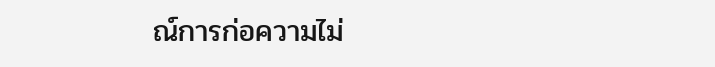ณ์การก่อความไม่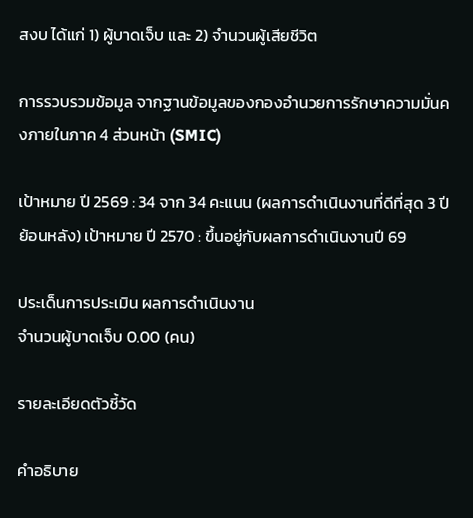สงบ ได้แก่ 1) ผู้บาดเจ็บ และ 2) จำนวนผู้เสียชีวิต

การรวบรวมข้อมูล จากฐานข้อมูลของกองอำนวยการรักษาความมั่นคงภายในภาค 4 ส่วนหน้า (SMIC)

เป้าหมาย ปี 2569 : 34 จาก 34 คะแนน (ผลการดำเนินงานที่ดีที่สุด 3 ปีย้อนหลัง) เป้าหมาย ปี 2570 : ขึ้นอยู่กับผลการดำเนินงานปี 69

ประเด็นการประเมิน ผลการดำเนินงาน
จำนวนผู้บาดเจ็บ 0.00 (คน)

รายละเอียดตัวชี้วัด

คำอธิบาย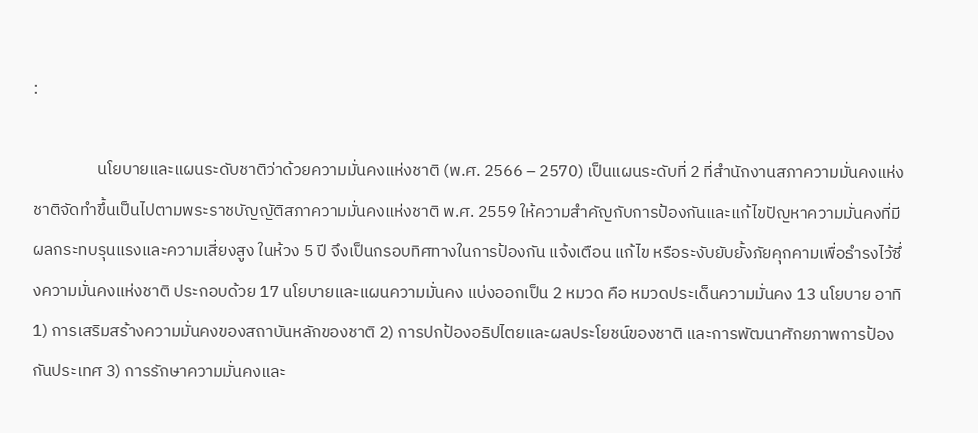:

                 นโยบายและแผนระดับชาติว่าด้วยความมั่นคงแห่งชาติ (พ.ศ. 2566 – 2570) เป็นแผนระดับที่ 2 ที่สำนักงานสภาความมั่นคงแห่งชาติจัดทำขึ้นเป็นไปตามพระราชบัญญัติสภาความมั่นคงแห่งชาติ พ.ศ. 2559 ให้ความสำคัญกับการป้องกันและแก้ไขปัญหาความมั่นคงที่มีผลกระทบรุนแรงและความเสี่ยงสูง ในห้วง 5 ปี จึงเป็นกรอบทิศทางในการป้องกัน แจ้งเตือน แก้ไข หรือระงับยับยั้งภัยคุกคามเพื่อธำรงไว้ซึ่งความมั่นคงแห่งชาติ ประกอบด้วย 17 นโยบายและแผนความมั่นคง แบ่งออกเป็น 2 หมวด คือ หมวดประเด็นความมั่นคง 13 นโยบาย อาทิ 1) การเสริมสร้างความมั่นคงของสถาบันหลักของชาติ 2) การปกป้องอธิปไตยและผลประโยชน์ของชาติ และการพัฒนาศักยภาพการป้องกันประเทศ 3) การรักษาความมั่นคงและ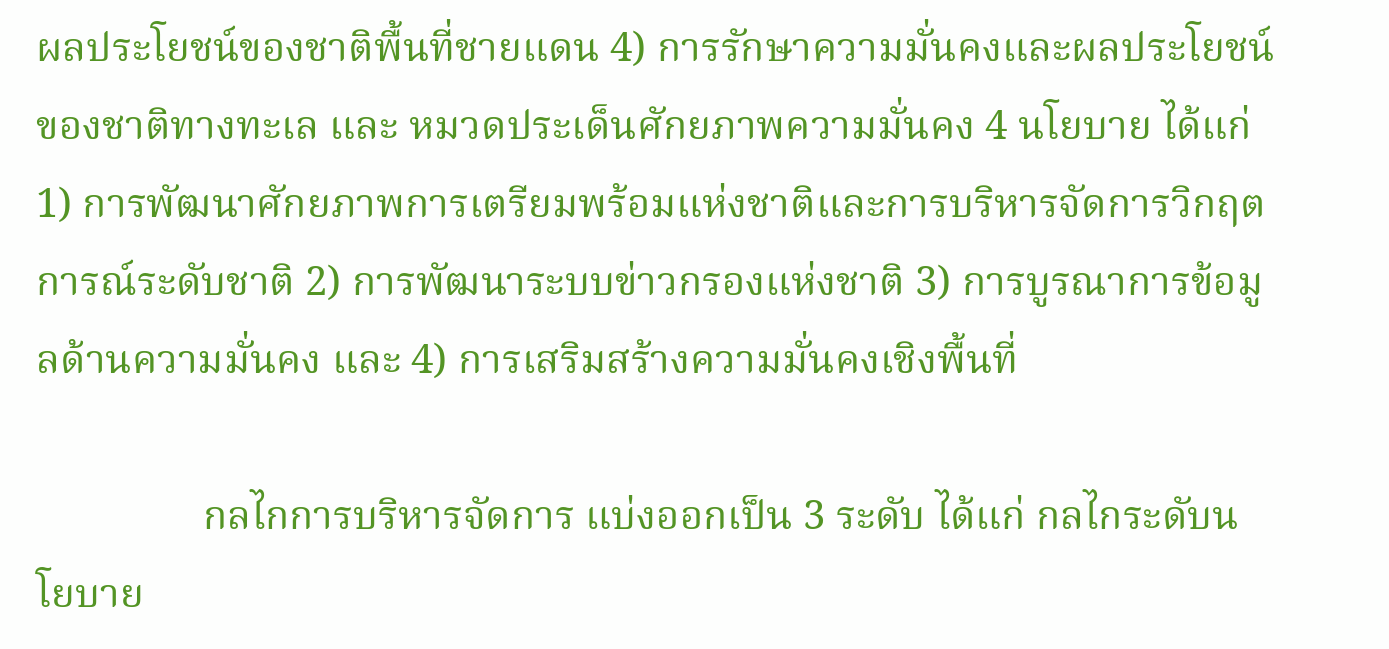ผลประโยชน์ของชาติพื้นที่ชายแดน 4) การรักษาความมั่นคงและผลประโยชน์ของชาติทางทะเล และ หมวดประเด็นศักยภาพความมั่นคง 4 นโยบาย ได้แก่ 1) การพัฒนาศักยภาพการเตรียมพร้อมแห่งชาติและการบริหารจัดการวิกฤตการณ์ระดับชาติ 2) การพัฒนาระบบข่าวกรองแห่งชาติ 3) การบูรณาการข้อมูลด้านความมั่นคง และ 4) การเสริมสร้างความมั่นคงเชิงพื้นที่

                กลไกการบริหารจัดการ แบ่งออกเป็น 3 ระดับ ได้แก่ กลไกระดับนโยบาย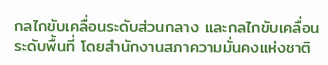กลไกขับเคลื่อนระดับส่วนกลาง และกลไกขับเคลื่อนระดับพื้นที่ โดยสำนักงานสภาความมั่นคงแห่งชาติ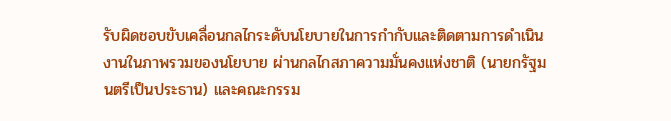รับผิดชอบขับเคลื่อนกลไกระดับนโยบายในการกำกับและติดตามการดำเนินงานในภาพรวมของนโยบาย ผ่านกลไกสภาความมั่นคงแห่งชาติ (นายกรัฐมนตรีเป็นประธาน) และคณะกรรม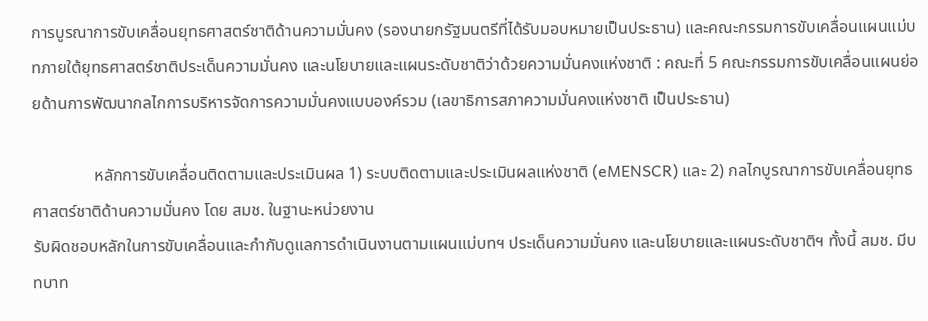การบูรณาการขับเคลื่อนยุทธศาสตร์ชาติด้านความมั่นคง (รองนายกรัฐมนตรีที่ได้รับมอบหมายเป็นประธาน) และคณะกรรมการขับเคลื่อนแผนแม่บทภายใต้ยุทธศาสตร์ชาติประเด็นความมั่นคง และนโยบายและแผนระดับชาติว่าด้วยความมั่นคงแห่งชาติ : คณะที่ 5 คณะกรรมการขับเคลื่อนแผนย่อยด้านการพัฒนากลไกการบริหารจัดการความมั่นคงแบบองค์รวม (เลขาธิการสภาความมั่นคงแห่งชาติ เป็นประธาน)

               หลักการขับเคลื่อนติดตามและประเมินผล 1) ระบบติดตามและประเมินผลแห่งชาติ (eMENSCR) และ 2) กลไกบูรณาการขับเคลื่อนยุทธศาสตร์ชาติด้านความมั่นคง โดย สมช. ในฐานะหน่วยงาน
รับผิดชอบหลักในการขับเคลื่อนและกำกับดูแลการดำเนินงานตามแผนแม่บทฯ ประเด็นความมั่นคง และนโยบายและแผนระดับชาติฯ ทั้งนี้ สมช. มีบทบาท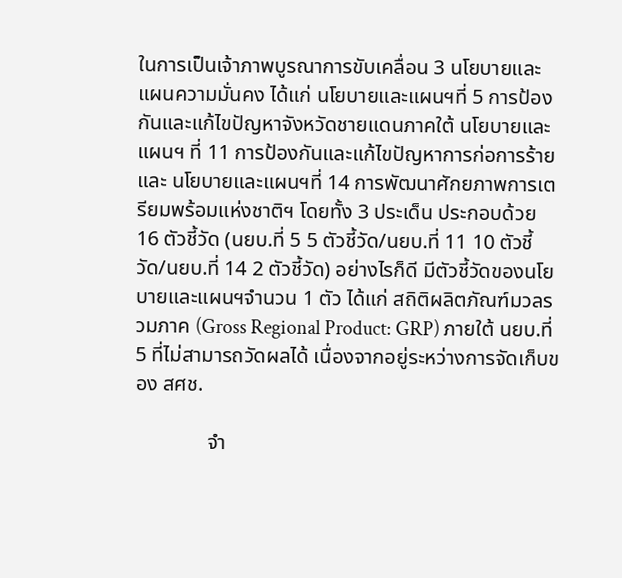ในการเป็นเจ้าภาพบูรณาการขับเคลื่อน 3 นโยบายและแผนความมั่นคง ได้แก่ นโยบายและแผนฯที่ 5 การป้องกันและแก้ไขปัญหาจังหวัดชายแดนภาคใต้ นโยบายและแผนฯ ที่ 11 การป้องกันและแก้ไขปัญหาการก่อการร้าย และ นโยบายและแผนฯที่ 14 การพัฒนาศักยภาพการเตรียมพร้อมแห่งชาติฯ โดยทั้ง 3 ประเด็น ประกอบด้วย 16 ตัวชี้วัด (นยบ.ที่ 5 5 ตัวชี้วัด/นยบ.ที่ 11 10 ตัวชี้วัด/นยบ.ที่ 14 2 ตัวชี้วัด) อย่างไรก็ดี มีตัวชี้วัดของนโยบายและแผนฯจำนวน 1 ตัว ได้แก่ สถิติผลิตภัณฑ์มวลรวมภาค (Gross Regional Product: GRP) ภายใต้ นยบ.ที่ 5 ที่ไม่สามารถวัดผลได้ เนื่องจากอยู่ระหว่างการจัดเก็บของ สศช.

              จำ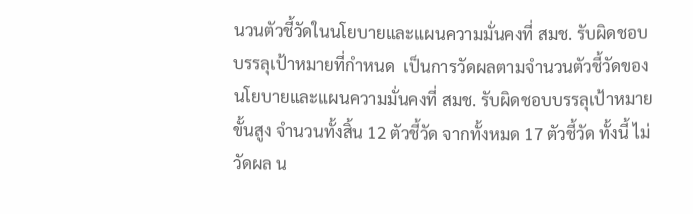นวนตัวชี้วัดในนโยบายและแผนความมั่นคงที่ สมช. รับผิดชอบบรรลุเป้าหมายที่กำหนด  เป็นการวัดผลตามจำนวนตัวชี้วัดของนโยบายและแผนความมั่นคงที่ สมช. รับผิดชอบบรรลุเป้าหมายขั้นสูง จำนวนทั้งสิ้น 12 ตัวชี้วัด จากทั้งหมด 17 ตัวชี้วัด ทั้งนี้ ไม่วัดผล น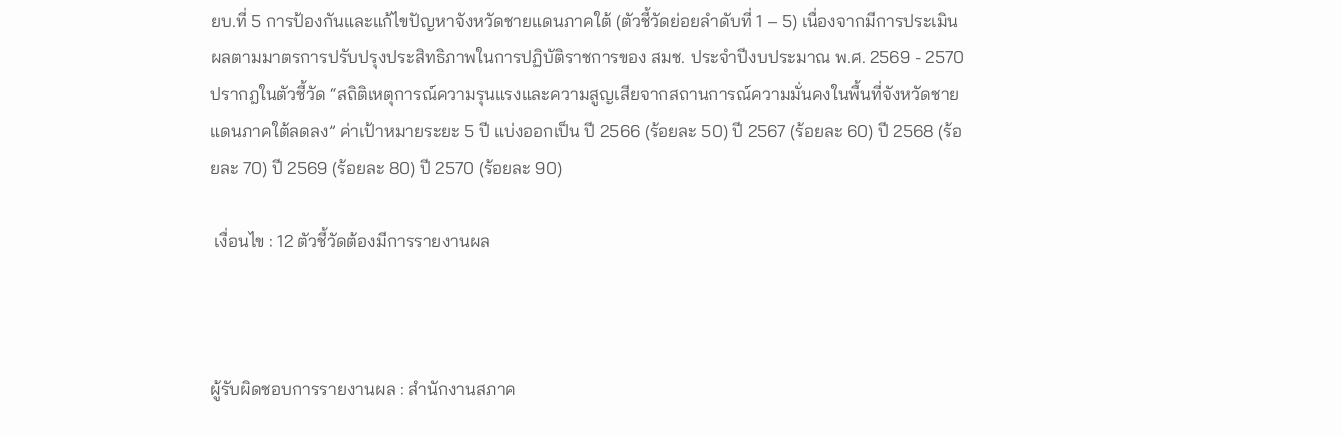ยบ.ที่ 5 การป้องกันและแก้ไขปัญหาจังหวัดชายแดนภาคใต้ (ตัวชี้วัดย่อยลำดับที่ 1 – 5) เนื่องจากมีการประเมินผลตามมาตรการปรับปรุงประสิทธิภาพในการปฏิบัติราชการของ สมช. ประจำปีงบประมาณ พ.ศ. 2569 - 2570 ปรากฎในตัวชี้วัด “สถิติเหตุการณ์ความรุนแรงและความสูญเสียจากสถานการณ์ความมั่นคงในพื้นที่จังหวัดชายแดนภาคใต้ลดลง” ค่าเป้าหมายระยะ 5 ปี แบ่งออกเป็น ปี 2566 (ร้อยละ 50) ปี 2567 (ร้อยละ 60) ปี 2568 (ร้อยละ 70) ปี 2569 (ร้อยละ 80) ปี 2570 (ร้อยละ 90)

 เงื่อนไข : 12 ตัวชี้วัดต้องมีการรายงานผล



ผู้รับผิดชอบการรายงานผล : สำนักงานสภาค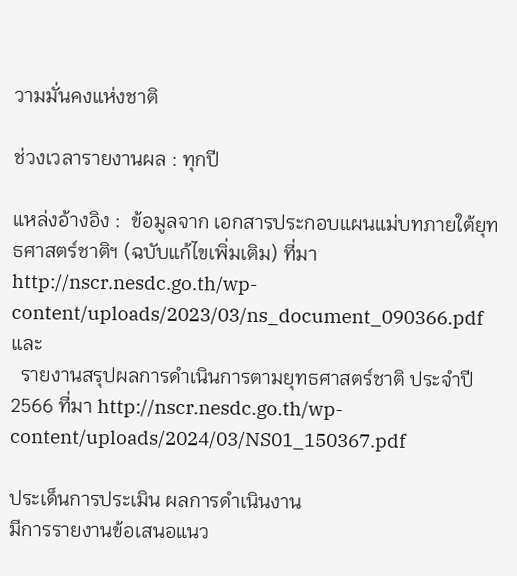วามมั่นคงแห่งชาติ

ช่วงเวลารายงานผล : ทุกปี

แหล่งอ้างอิง :  ข้อมูลจาก เอกสารประกอบแผนแม่บทภายใต้ยุทธศาสตร์ชาติฯ (ฉบับแก้ไขเพิ่มเติม) ที่มา http://nscr.nesdc.go.th/wp-content/uploads/2023/03/ns_document_090366.pdf และ
  รายงานสรุปผลการดำเนินการตามยุทธศาสตร์ชาติ ประจำปี 2566 ที่มา http://nscr.nesdc.go.th/wp-content/uploads/2024/03/NS01_150367.pdf

ประเด็นการประเมิน ผลการดำเนินงาน
มีการรายงานข้อเสนอแนว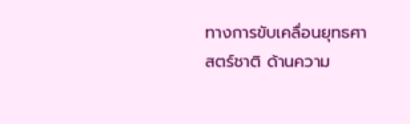ทางการขับเคลื่อนยุทธศาสตร์ชาติ ด้านความ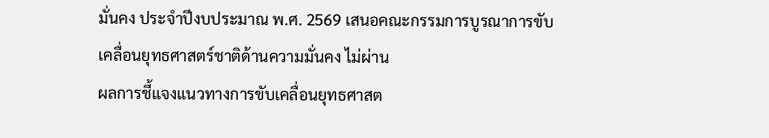มั่นคง ประจำปีงบประมาณ พ.ศ. 2569 เสนอคณะกรรมการบูรณาการขับเคลื่อนยุทธศาสตร์ชาติด้านความมั่นคง ไม่ผ่าน
ผลการชี้แจงแนวทางการขับเคลื่อนยุทธศาสต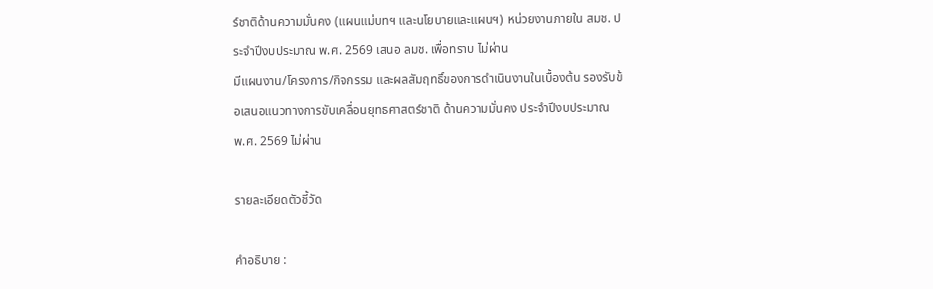ร์ชาติด้านความมั่นคง (แผนแม่บทฯ และนโยบายและแผนฯ) หน่วยงานภายใน สมช. ประจำปีงบประมาณ พ.ศ. 2569 เสนอ ลมช. เพื่อทราบ ไม่ผ่าน
มีแผนงาน/โครงการ/กิจกรรม และผลสัมฤทธิ์ของการดำเนินงานในเบื้องต้น รองรับข้อเสนอแนวทางการขับเคลื่อนยุทธศาสตร์ชาติ ด้านความมั่นคง ประจำปีงบประมาณ พ.ศ. 2569 ไม่ผ่าน

รายละเอียดตัวชี้วัด

คำอธิบาย :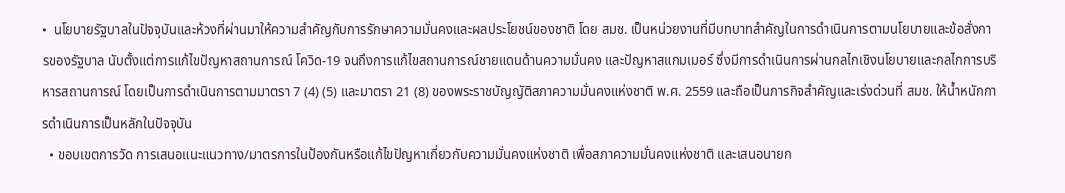•  นโยบายรัฐบาลในปัจจุบันและห้วงที่ผ่านมาให้ความสำคัญกับการรักษาความมั่นคงและผลประโยชน์ของชาติ โดย สมช. เป็นหน่วยงานที่มีบทบาทสำคัญในการดำเนินการตามนโยบายและข้อสั่งการของรัฐบาล นับตั้งแต่การแก้ไขปัญหาสถานการณ์ โควิด-19 จนถึงการแก้ไขสถานการณ์ชายแดนด้านความมั่นคง และปัญหาสแกมเมอร์ ซึ่งมีการดำเนินการผ่านกลไกเชิงนโยบายและกลไกการบริหารสถานการณ์ โดยเป็นการดำเนินการตามมาตรา 7 (4) (5) และมาตรา 21 (8) ของพระราชบัญญัติสภาความมั่นคงแห่งชาติ พ.ศ. 2559 และถือเป็นภารกิจสำคัญและเร่งด่วนที่ สมช. ให้น้ำหนักการดำเนินการเป็นหลักในปัจจุบัน
  • ขอบเขตการวัด การเสนอแนะแนวทาง/มาตรการในป้องกันหรือแก้ไขปัญหาเกี่ยวกับความมั่นคงแห่งชาติ เพื่อสภาความมั่นคงแห่งชาติ และเสนอนายก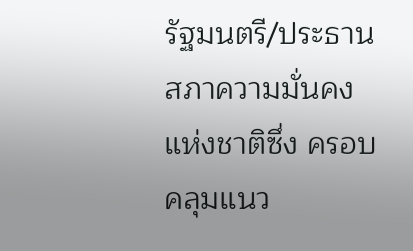รัฐมนตรี/ประธานสภาความมั่นคงแห่งชาติซึ่ง ครอบคลุมแนว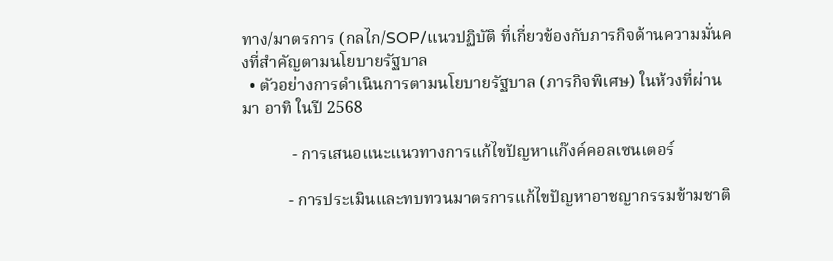ทาง/มาตรการ (กลไก/SOP/แนวปฏิบัติ ที่เกี่ยวข้องกับภารกิจด้านความมั่นคงที่สำคัญตามนโยบายรัฐบาล
  • ตัวอย่างการดำเนินการตามนโยบายรัฐบาล (ภารกิจพิเศษ) ในห้วงที่ผ่านมา อาทิ ในปี 2568

            - การเสนอแนะแนวทางการแก้ไขปัญหาแก๊งค์คอลเซนเตอร์

           - การประเมินและทบทวนมาตรการแก้ไขปัญหาอาชญากรรมข้ามชาติ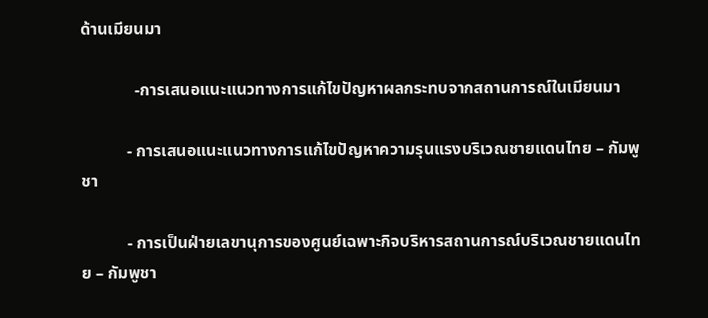ด้านเมียนมา

             -การเสนอแนะแนวทางการแก้ไขปัญหาผลกระทบจากสถานการณ์ในเมียนมา

           - การเสนอแนะแนวทางการแก้ไขปัญหาความรุนแรงบริเวณชายแดนไทย – กัมพูชา

           - การเป็นฝ่ายเลขานุการของศูนย์เฉพาะกิจบริหารสถานการณ์บริเวณชายแดนไทย – กัมพูชา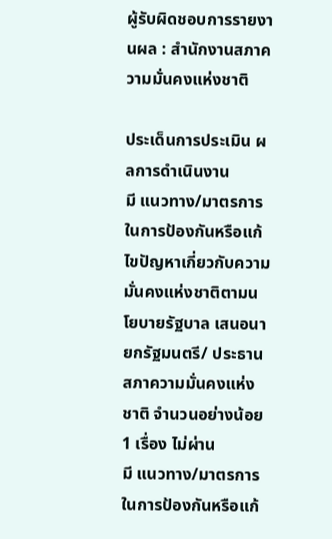ผู้รับผิดชอบการรายงานผล : สำนักงานสภาความมั่นคงแห่งชาติ

ประเด็นการประเมิน ผลการดำเนินงาน
มี แนวทาง/มาตรการ ในการป้องกันหรือแก้ไขปัญหาเกี่ยวกับความมั่นคงแห่งชาติตามนโยบายรัฐบาล เสนอนายกรัฐมนตรี/ ประธานสภาความมั่นคงแห่งชาติ จำนวนอย่างน้อย 1 เรื่อง ไม่ผ่าน
มี แนวทาง/มาตรการ ในการป้องกันหรือแก้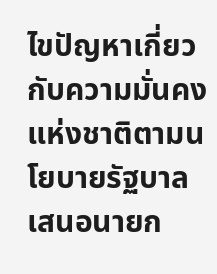ไขปัญหาเกี่ยวกับความมั่นคงแห่งชาติตามนโยบายรัฐบาล เสนอนายก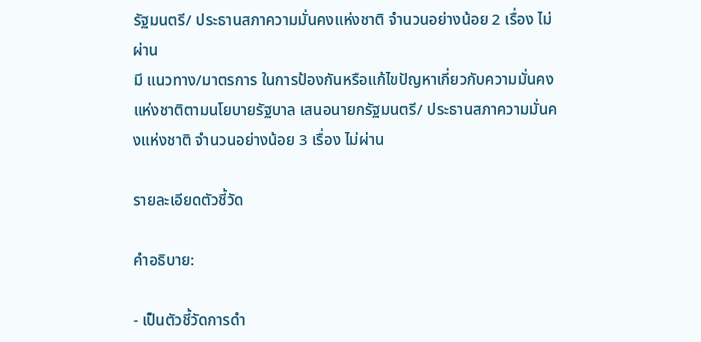รัฐมนตรี/ ประธานสภาความมั่นคงแห่งชาติ จำนวนอย่างน้อย 2 เรื่อง ไม่ผ่าน
มี แนวทาง/มาตรการ ในการป้องกันหรือแก้ไขปัญหาเกี่ยวกับความมั่นคงแห่งชาติตามนโยบายรัฐบาล เสนอนายกรัฐมนตรี/ ประธานสภาความมั่นคงแห่งชาติ จำนวนอย่างน้อย 3 เรื่อง ไม่ผ่าน

รายละเอียดตัวชี้วัด

คำอธิบาย:

- เป็นตัวชี้วัดการดำ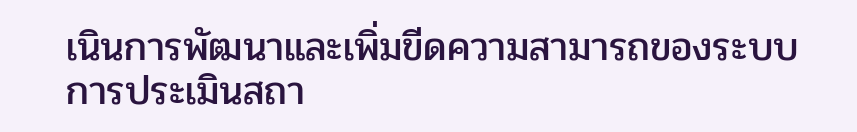เนินการพัฒนาและเพิ่มขีดความสามารถของระบบการประเมินสถา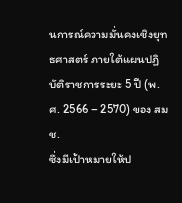นการณ์ความมั่นคงเชิงยุทธศาสตร์ ภายใต้แผนปฏิบัติราชการระยะ 5 ปี (พ.ศ. 2566 – 2570) ของ สมช.
ซึ่งมีเป้าหมายให้ป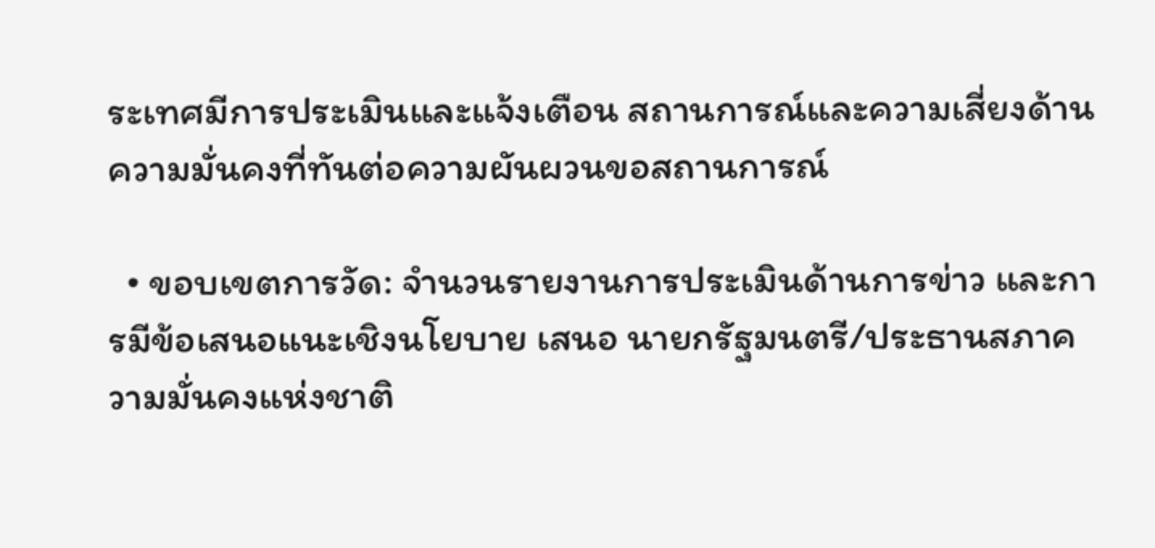ระเทศมีการประเมินและแจ้งเตือน สถานการณ์และความเสี่ยงด้านความมั่นคงที่ทันต่อความผันผวนขอสถานการณ์

  • ขอบเขตการวัด: จำนวนรายงานการประเมินด้านการข่าว และการมีข้อเสนอแนะเชิงนโยบาย เสนอ นายกรัฐมนตรี/ประธานสภาความมั่นคงแห่งชาติ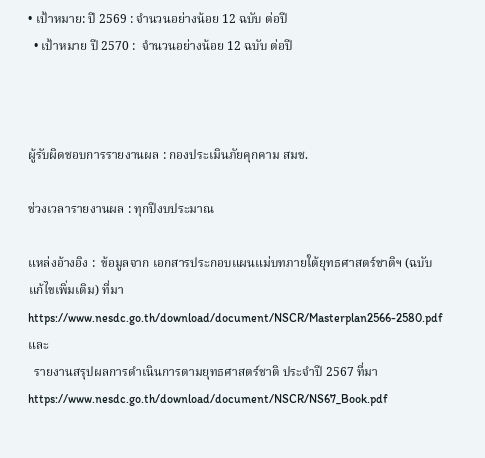• เป้าหมาย: ปี 2569 : จำนวนอย่างน้อย 12 ฉบับ ต่อปี
  • เป้าหมาย ปี 2570 :  จำนวนอย่างน้อย 12 ฉบับ ต่อปี



ผู้รับผิดชอบการรายงานผล : กองประเมินภัยคุกคาม สมช.

ช่วงเวลารายงานผล : ทุกปีงบประมาณ

แหล่งอ้างอิง :  ข้อมูลจาก เอกสารประกอบแผนแม่บทภายใต้ยุทธศาสตร์ชาติฯ (ฉบับแก้ไขเพิ่มเติม) ที่มา https://www.nesdc.go.th/download/document/NSCR/Masterplan2566-2580.pdf  และ
  รายงานสรุปผลการดำเนินการตามยุทธศาสตร์ชาติ ประจำปี 2567 ที่มา https://www.nesdc.go.th/download/document/NSCR/NS67_Book.pdf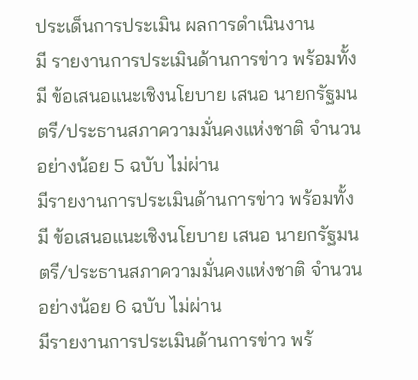ประเด็นการประเมิน ผลการดำเนินงาน
มี รายงานการประเมินด้านการข่าว พร้อมทั้ง มี ข้อเสนอแนะเชิงนโยบาย เสนอ นายกรัฐมนตรี/ประธานสภาความมั่นคงแห่งชาติ จำนวนอย่างน้อย 5 ฉบับ ไม่ผ่าน
มีรายงานการประเมินด้านการข่าว พร้อมทั้ง มี ข้อเสนอแนะเชิงนโยบาย เสนอ นายกรัฐมนตรี/ประธานสภาความมั่นคงแห่งชาติ จำนวนอย่างน้อย 6 ฉบับ ไม่ผ่าน
มีรายงานการประเมินด้านการข่าว พร้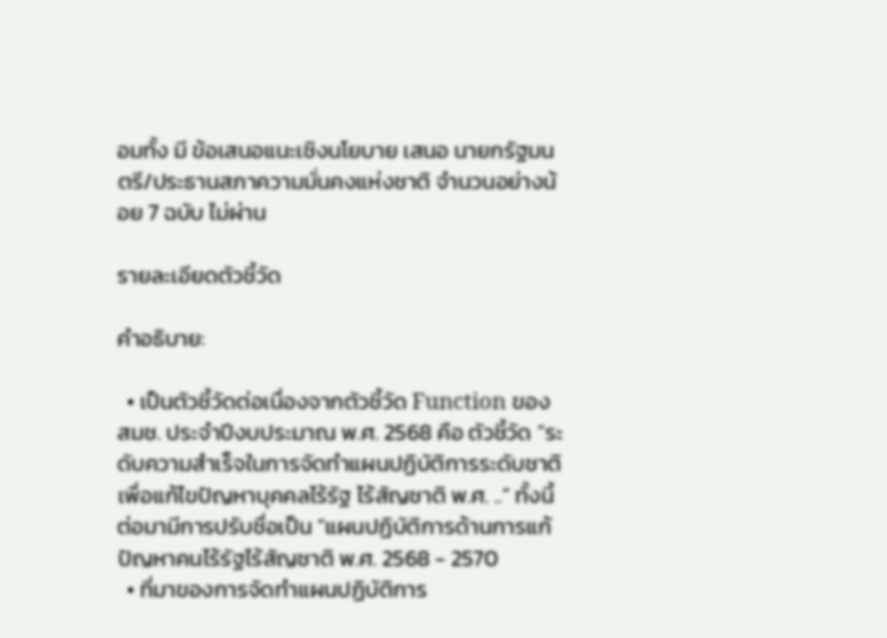อมทั้ง มี ข้อเสนอแนะเชิงนโยบาย เสนอ นายกรัฐมนตรี/ประธานสภาความมั่นคงแห่งชาติ จำนวนอย่างน้อย 7 ฉบับ ไม่ผ่าน

รายละเอียดตัวชี้วัด

คำอธิบาย:

  • เป็นตัวชี้วัดต่อเนื่องจากตัวชี้วัด Function ของ สมช. ประจำปีงบประมาณ พ.ศ. 2568 คือ ตัวชี้วัด “ระดับความสำเร็จในการจัดทำแผนปฏิบัติการระดับชาติเพื่อแก้ไขปัญหาบุคคลไร้รัฐ ไร้สัญชาติ พ.ศ. ..” ทั้งนี้ ต่อมามีการปรับชื่อเป็น “แผนปฏิบัติการด้านการแก้ปัญหาคนไร้รัฐไร้สัญชาติ พ.ศ. 2568 - 2570
  • ที่มาของการจัดทำแผนปฏิบัติการ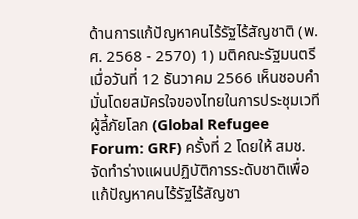ด้านการแก้ปัญหาคนไร้รัฐไร้สัญชาติ (พ.ศ. 2568 - 2570) 1) มติคณะรัฐมนตรี เมื่อวันที่ 12 ธันวาคม 2566 เห็นชอบคำมั่นโดยสมัครใจของไทยในการประชุมเวทีผู้ลี้ภัยโลก (Global Refugee Forum: GRF) ครั้งที่ 2 โดยให้ สมช. จัดทำร่างแผนปฏิบัติการระดับชาติเพื่อแก้ปัญหาคนไร้รัฐไร้สัญชา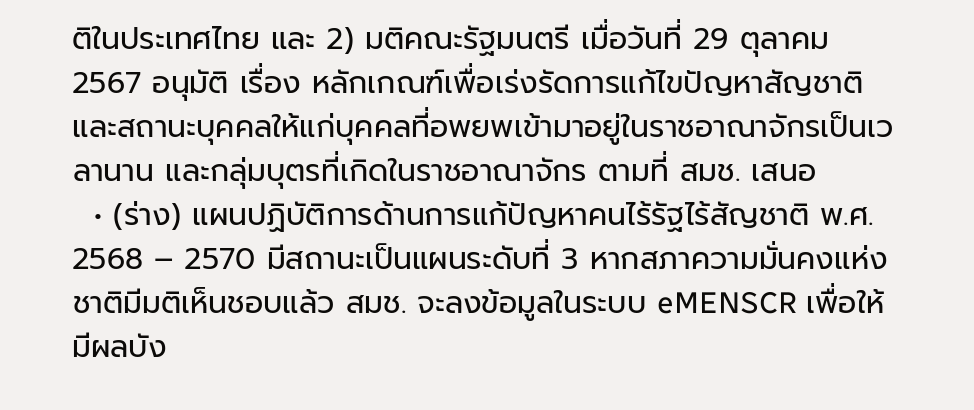ติในประเทศไทย และ 2) มติคณะรัฐมนตรี เมื่อวันที่ 29 ตุลาคม 2567 อนุมัติ เรื่อง หลักเกณฑ์เพื่อเร่งรัดการแก้ไขปัญหาสัญชาติและสถานะบุคคลให้แก่บุคคลที่อพยพเข้ามาอยู่ในราชอาณาจักรเป็นเวลานาน และกลุ่มบุตรที่เกิดในราชอาณาจักร ตามที่ สมช. เสนอ
  • (ร่าง) แผนปฏิบัติการด้านการแก้ปัญหาคนไร้รัฐไร้สัญชาติ พ.ศ. 2568 – 2570 มีสถานะเป็นแผนระดับที่ 3 หากสภาความมั่นคงแห่งชาติมีมติเห็นชอบแล้ว สมช. จะลงข้อมูลในระบบ eMENSCR เพื่อให้มีผลบัง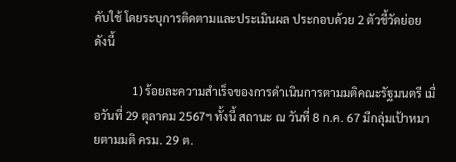คับใช้ โดยระบุการติดตามและประเมินผล ประกอบด้วย 2 ตัวชี้วัดย่อย ดังนี้

             1) ร้อยละความสำเร็จของการดำเนินการตามมติคณะรัฐมนตรี เมื่อวันที่ 29 ตุลาคม 2567ฯ ทั้งนี้ สถานะ ณ วันที่ 8 ก.ค. 67 มีกลุ่มเป้าหมายตามมติ ครม. 29 ต.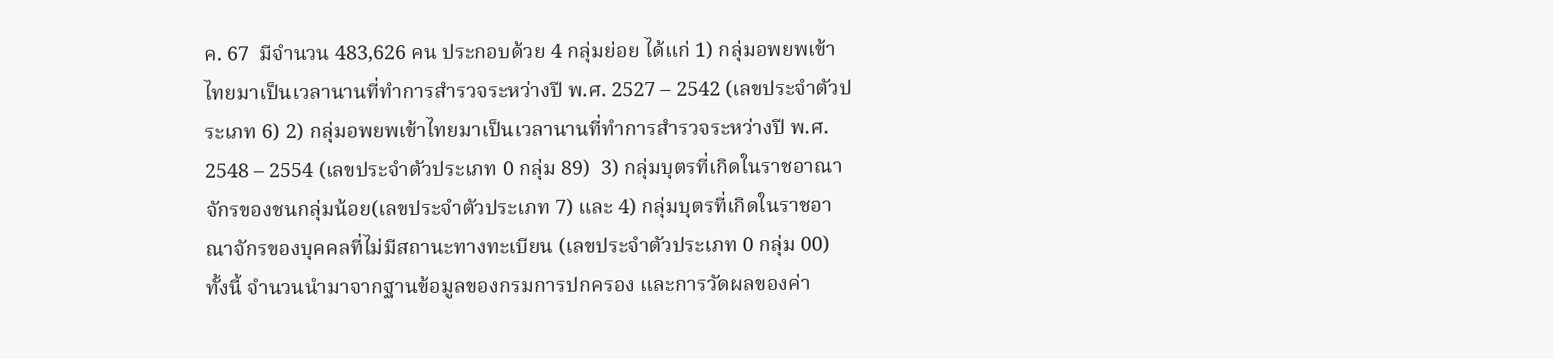ค. 67  มีจำนวน 483,626 คน ประกอบด้วย 4 กลุ่มย่อย ได้แก่ 1) กลุ่มอพยพเข้าไทยมาเป็นเวลานานที่ทำการสำรวจระหว่างปี พ.ศ. 2527 – 2542 (เลขประจำตัวประเภท 6) 2) กลุ่มอพยพเข้าไทยมาเป็นเวลานานที่ทำการสำรวจระหว่างปี พ.ศ. 2548 – 2554 (เลขประจำตัวประเภท 0 กลุ่ม 89)  3) กลุ่มบุตรที่เกิดในราชอาณาจักรของชนกลุ่มน้อย(เลขประจำตัวประเภท 7) และ 4) กลุ่มบุตรที่เกิดในราชอาณาจักรของบุคคลที่ไม่มีสถานะทางทะเบียน (เลขประจำตัวประเภท 0 กลุ่ม 00) ทั้งนี้ จำนวนนำมาจากฐานข้อมูลของกรมการปกครอง และการวัดผลของค่า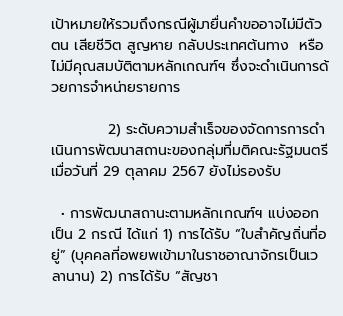เป้าหมายให้รวมถึงกรณีผู้มายื่นคำขออาจไม่มีตัวตน เสียชีวิต สูญหาย กลับประเทศต้นทาง  หรือไม่มีคุณสมบัติตามหลักเกณฑ์ฯ ซึ่งจะดำเนินการด้วยการจำหน่ายรายการ

           2) ระดับความสำเร็จของจัดการการดำเนินการพัฒนาสถานะของกลุ่มที่มติคณะรัฐมนตรี เมื่อวันที่ 29 ตุลาคม 2567 ยังไม่รองรับ

  • การพัฒนาสถานะตามหลักเกณฑ์ฯ แบ่งออกเป็น 2 กรณี ได้แก่ 1) การได้รับ “ใบสำคัญถิ่นที่อยู่” (บุคคลที่อพยพเข้ามาในราชอาณาจักรเป็นเวลานาน) 2) การได้รับ “สัญชา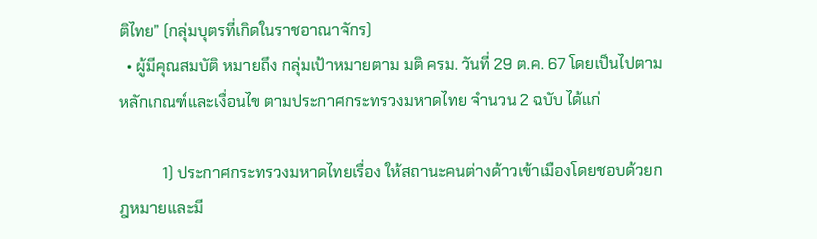ติไทย” (กลุ่มบุตรที่เกิดในราชอาณาจักร)
  • ผู้มีคุณสมบัติ หมายถึง กลุ่มเป้าหมายตาม มติ ครม. วันที่ 29 ต.ค. 67 โดยเป็นไปตามหลักเกณฑ์และเงื่อนไข ตามประกาศกระทรวงมหาดไทย จำนวน 2 ฉบับ ได้แก่

           1) ประกาศกระทรวงมหาดไทยเรื่อง ให้สถานะคนต่างด้าวเข้าเมืองโดยชอบด้วยกฎหมายและมี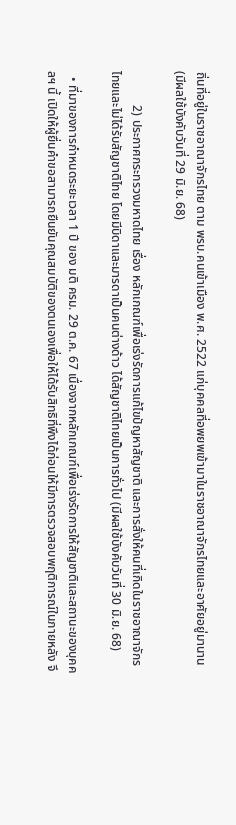ถิ่นที่อยู่ในราชอาณาจักรไทย ตาม พรบ.คนเข้าเมือง พ.ศ. 2522 แก่บุคคลที่อพยพเข้ามาในราชอาณาจักรไทยและอาศัยอยู่มานาน (มีผลใช้บังคับวันที่ 29 มิ.ย. 68)

           2) ประกาศกระทรวงมหาดไทย เรื่อง หลักเกณฑ์เพื่อเร่งรัดการแก้ไขปัญหาสัญชาติ และการสั่งให้คนที่เกิดในราชอาณาจักรไทยและไม่ได้รับสัญชาติไทย โดยมีบิดาและมารดาเป็นคนต่างด้าว ได้สัญชาติไทยเป็นการทั่วไป (มีผลใช้บังคับวันที่ 30 มิ.ย. 68)

  • ที่มาของการกำหนดระยะเวลา 1 ปี ของ มติ ครม. 29 ต.ค. 67 เนื่องจากหลักเกณฑ์เพื่อเร่งรัดการให้สัญชาติและสถานะของบุคคลฯ นี้ เปิดให้ผู้ยื่นคำขอสามารถยืนยันคุณสมบัติของตนเองเพื่อให้ได้รับสิทธิที่พึงได้ก่อนให้มีการตรวจสอบพฤติการณ์ในภายหลัง จึ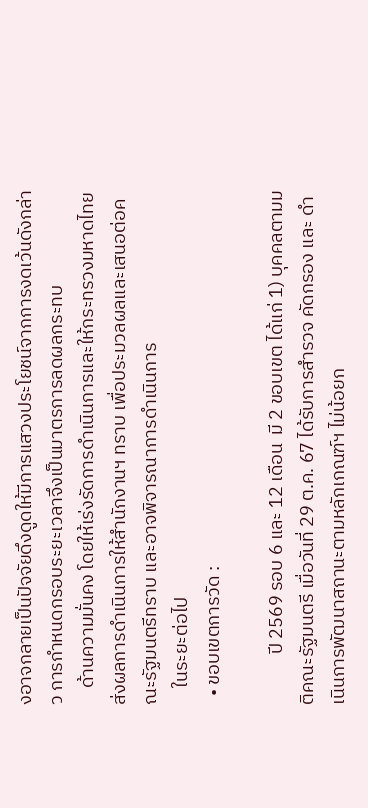งอาจกลายเป็นปัจจัยดึงดูดให้มีการแสวงประโยชน์จากการงดเว้นดังกล่าว การกำหนดกรอบระยะเวลาจึงเป็นมาตรการลดผลกระทบ
    ด้านความมั่นคง โดยให้เร่งรัดการดำเนินการและให้กระทรวงมหาดไทยส่งผลการดำเนินการให้สำนักงานฯ ทราบ เพื่อประมวลผลและเสนอต่อคณะรัฐมนตรีทราบ และอาจพิจารณาการดำเนินการ
    ในระยะต่อไป
  • ขอบเขตการวัด :

            ปี 2569 รอบ 6 และ 12 เดือน  มี 2 ขอบเขต ได้แก่ 1) บุคคลตามมติคณะรัฐมนตรี เมื่อวันที่ 29 ต.ค. 67 ได้รับการสำรวจ คัดกรอง และ ดำเนินการพัฒนาสถานะตามหลักเกณฑ์ฯ ไม่น้อยก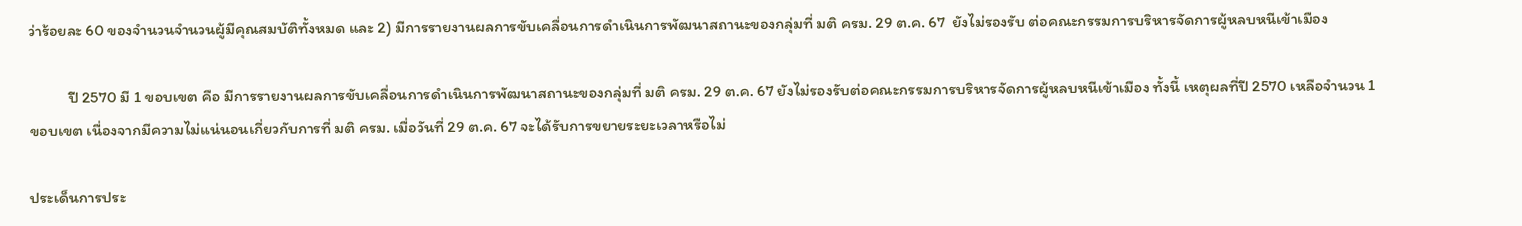ว่าร้อยละ 60 ของจำนวนจำนวนผู้มีคุณสมบัติทั้งหมด และ 2) มีการรายงานผลการขับเคลื่อนการดำเนินการพัฒนาสถานะของกลุ่มที่ มติ ครม. 29 ต.ค. 67  ยังไม่รองรับ ต่อคณะกรรมการบริหารจัดการผู้หลบหนีเข้าเมือง

           ปี 2570 มี 1 ขอบเขต คือ มีการรายงานผลการขับเคลื่อนการดำเนินการพัฒนาสถานะของกลุ่มที่ มติ ครม. 29 ต.ค. 67 ยังไม่รองรับต่อคณะกรรมการบริหารจัดการผู้หลบหนีเข้าเมือง ทั้งนี้ เหตุผลที่ปี 2570 เหลือจำนวน 1 ขอบเขต เนื่องจากมีความไม่แน่นอนเกี่ยวกับการที่ มติ ครม. เมื่อวันที่ 29 ต.ค. 67 จะได้รับการขยายระยะเวลาหรือไม่

ประเด็นการประ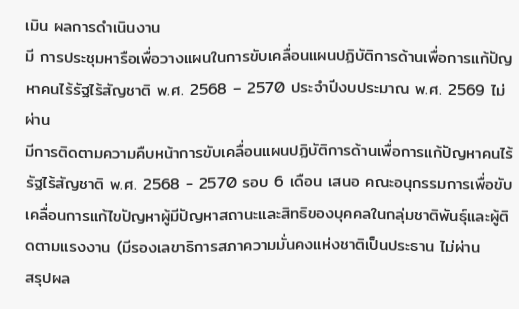เมิน ผลการดำเนินงาน
มี การประชุมหารือเพื่อวางแผนในการขับเคลื่อนแผนปฏิบัติการด้านเพื่อการแก้ปัญหาคนไร้รัฐไร้สัญชาติ พ.ศ. 2568 – 2570 ประจำปีงบประมาณ พ.ศ. 2569 ไม่ผ่าน
มีการติดตามความคืบหน้าการขับเคลื่อนแผนปฏิบัติการด้านเพื่อการแก้ปัญหาคนไร้รัฐไร้สัญชาติ พ.ศ. 2568 - 2570 รอบ 6 เดือน เสนอ คณะอนุกรรมการเพื่อขับเคลื่อนการแก้ไขปัญหาผู้มีปัญหาสถานะและสิทธิของบุคคลในกลุ่มชาติพันธุ์และผู้ติดตามแรงงาน (มีรองเลขาธิการสภาความมั่นคงแห่งชาติเป็นประธาน ไม่ผ่าน
สรุปผล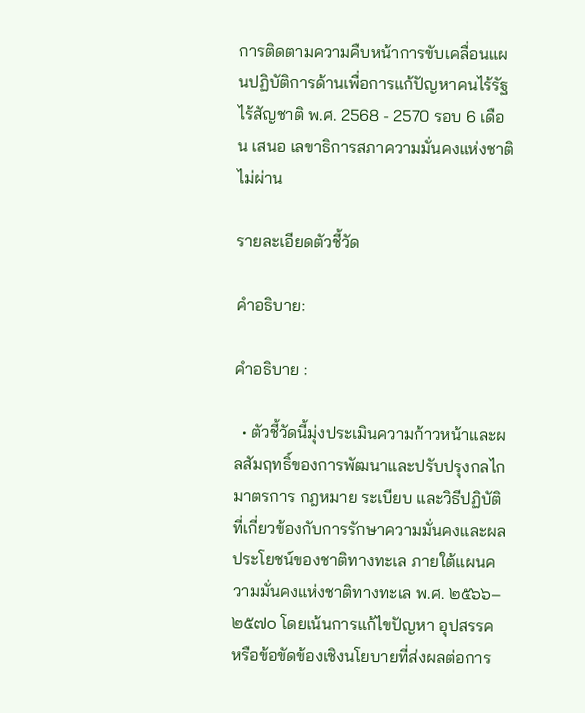การติดตามความคืบหน้าการขับเคลื่อนแผนปฏิบัติการด้านเพื่อการแก้ปัญหาคนไร้รัฐไร้สัญชาติ พ.ศ. 2568 - 2570 รอบ 6 เดือน เสนอ เลขาธิการสภาความมั่นคงแห่งชาติ ไม่ผ่าน

รายละเอียดตัวชี้วัด

คำอธิบาย:

คำอธิบาย :

  • ตัวชี้วัดนี้มุ่งประเมินความก้าวหน้าและผลสัมฤทธิ์ของการพัฒนาและปรับปรุงกลไก มาตรการ กฎหมาย ระเบียบ และวิธีปฏิบัติ ที่เกี่ยวข้องกับการรักษาความมั่นคงและผลประโยชน์ของชาติทางทะเล ภายใต้แผนความมั่นคงแห่งชาติทางทะเล พ.ศ. ๒๕๖๖–๒๕๗๐ โดยเน้นการแก้ไขปัญหา อุปสรรค หรือข้อขัดข้องเชิงนโยบายที่ส่งผลต่อการ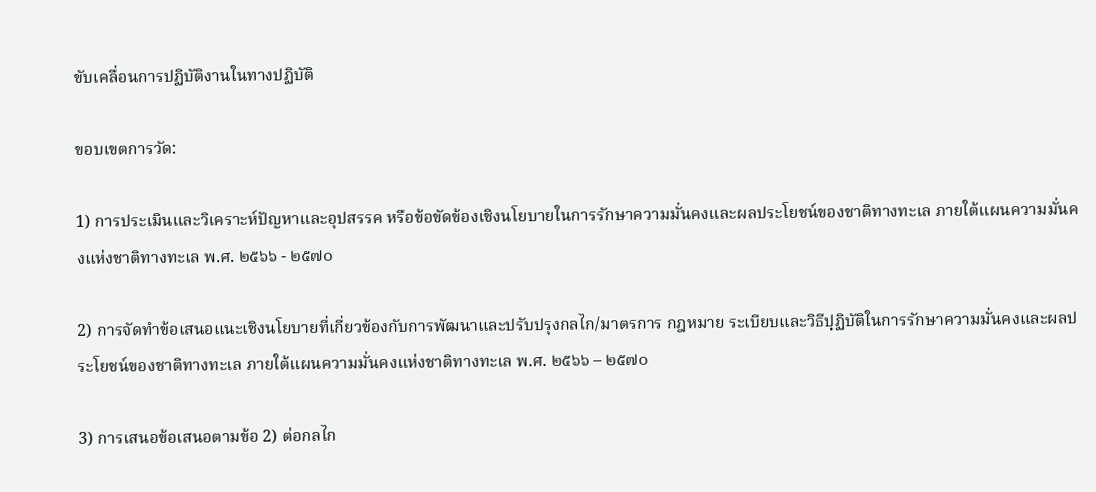ขับเคลื่อนการปฏิบัติงานในทางปฏิบัติ

ขอบเขตการวัด:

1) การประเมินและวิเคราะห์ปัญหาและอุปสรรค หรือข้อขัดข้องเชิงนโยบายในการรักษาความมั่นคงและผลประโยชน์ของชาติทางทะเล ภายใต้แผนความมั่นคงแห่งชาติทางทะเล พ.ศ. ๒๕๖๖ - ๒๕๗๐

2) การจัดทำข้อเสนอแนะเชิงนโยบายที่เกี่ยวข้องกับการพัฒนาและปรับปรุงกลไก/มาตรการ กฎหมาย ระเบียบและวิธีปฺฏิบัติในการรักษาความมั่นคงและผลประโยชน์ของชาติทางทะเล ภายใต้แผนความมั่นคงแห่งชาติทางทะเล พ.ศ. ๒๕๖๖ – ๒๕๗๐

3) การเสนอข้อเสนอตามข้อ 2) ต่อกลไก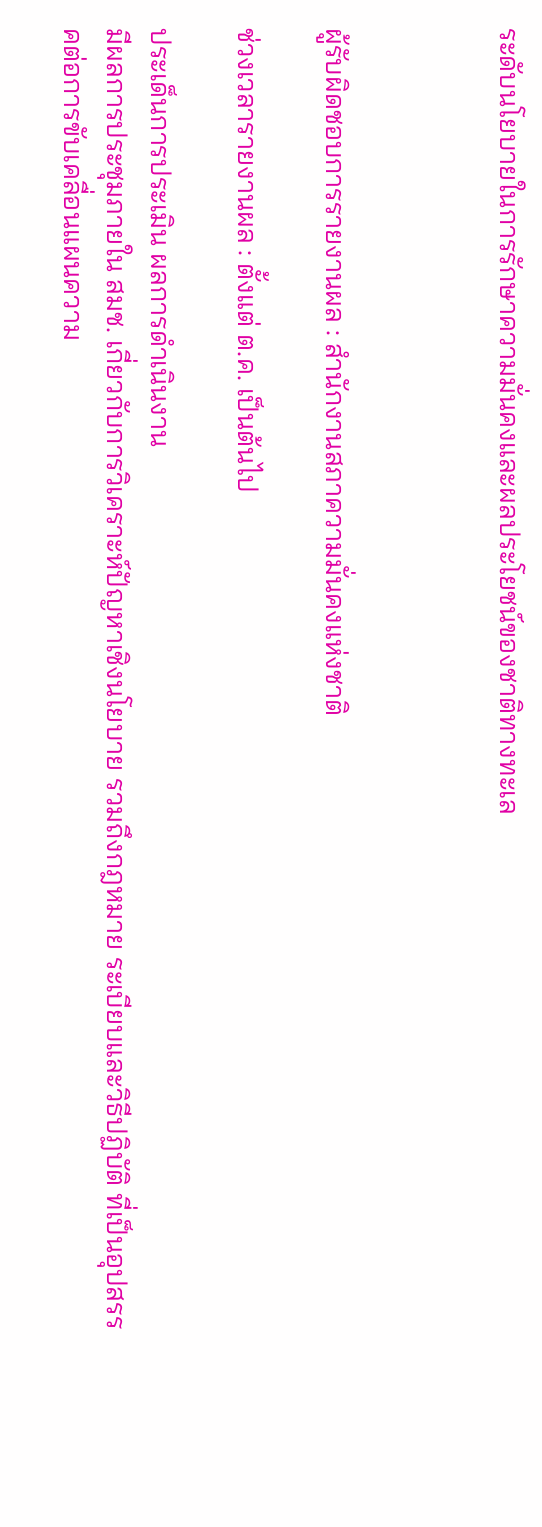ระดับนโยบายในการรักษาความมั่นคงและผลประโยชน์ของชาติทางทะเล



ผู้รับผิดชอบการรายงานผล : สำนักงานสภาความมั่นคงแห่งชาติ

ช่วงเวลารายงานผล : ตั้งแต่ ต.ค. เป็นต้นไป

ประเด็นการประเมิน ผลการดำเนินงาน
มีผลการประชุมภายใน สมช. เกี่ยวกับการวิเคราะห์ปัญหาเชิงนโยบาย รวมถึงกฎหมาย ระเบียบและวิธีปฏิบัติ ที่เป็นอุปสรรคต่อการขับเคลื่อนแผนความ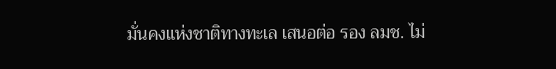มั่นคงแห่งชาติทางทะเล เสนอต่อ รอง ลมช. ไม่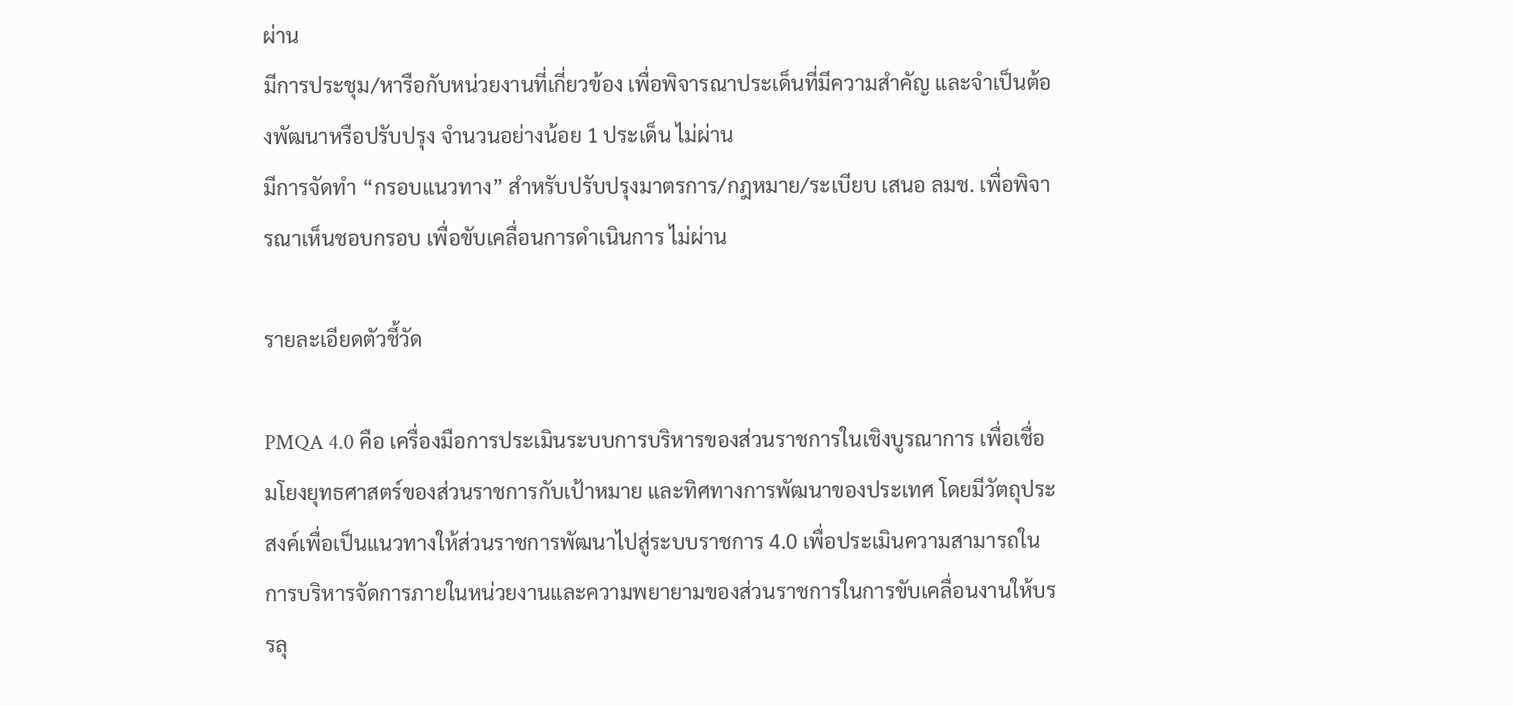ผ่าน
มีการประชุม/หารือกับหน่วยงานที่เกี่ยวข้อง เพื่อพิจารณาประเด็นที่มีความสำคัญ และจำเป็นต้องพัฒนาหรือปรับปรุง จำนวนอย่างน้อย 1 ประเด็น ไม่ผ่าน
มีการจัดทำ “กรอบแนวทาง” สำหรับปรับปรุงมาตรการ/กฎหมาย/ระเบียบ เสนอ ลมช. เพื่อพิจารณาเห็นชอบกรอบ เพื่อขับเคลื่อนการดำเนินการ ไม่ผ่าน

รายละเอียดตัวชี้วัด

PMQA 4.0 คือ เครื่องมือการประเมินระบบการบริหารของส่วนราชการในเชิงบูรณาการ เพื่อเชื่อมโยงยุทธศาสตร์ของส่วนราชการกับเป้าหมาย และทิศทางการพัฒนาของประเทศ โดยมีวัตถุประสงค์เพื่อเป็นแนวทางให้ส่วนราชการพัฒนาไปสู่ระบบราชการ 4.0 เพื่อประเมินความสามารถในการบริหารจัดการภายในหน่วยงานและความพยายามของส่วนราชการในการขับเคลื่อนงานให้บรรลุ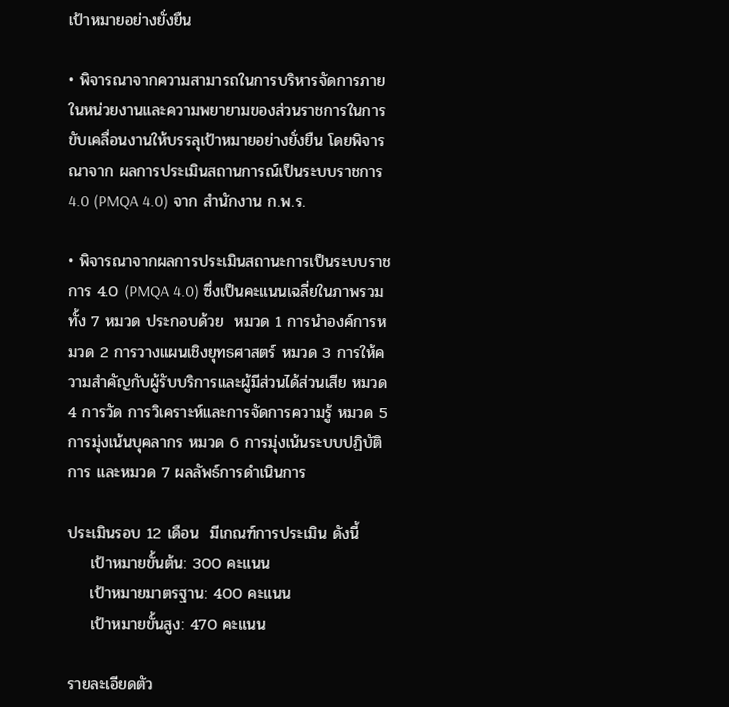เป้าหมายอย่างยั่งยืน

• พิจารณาจากความสามารถในการบริหารจัดการภายในหน่วยงานและความพยายามของส่วนราชการในการขับเคลื่อนงานให้บรรลุเป้าหมายอย่างยั่งยืน โดยพิจารณาจาก ผลการประเมินสถานการณ์เป็นระบบราชการ 4.0 (PMQA 4.0) จาก สำนักงาน ก.พ.ร.

• พิจารณาจากผลการประเมินสถานะการเป็นระบบราชการ 4.0 (PMQA 4.0) ซึ่งเป็นคะแนนเฉลี่ยในภาพรวมทั้ง 7 หมวด ประกอบด้วย  หมวด 1 การนำองค์การหมวด 2 การวางแผนเชิงยุทธศาสตร์ หมวด 3 การให้ความสำคัญกับผู้รับบริการและผู้มีส่วนได้ส่วนเสีย หมวด 4 การวัด การวิเคราะห์และการจัดการความรู้ หมวด 5 การมุ่งเน้นบุคลากร หมวด 6 การมุ่งเน้นระบบปฏิบัติการ และหมวด 7 ผลลัพธ์การดำเนินการ

ประเมินรอบ 12 เดือน  มีเกณฑ์การประเมิน ดังนี้
    เป้าหมายขั้นต้น: 300 คะแนน
    เป้าหมายมาตรฐาน: 400 คะแนน
    เป้าหมายขั้นสูง: 470 คะแนน

รายละเอียดตัว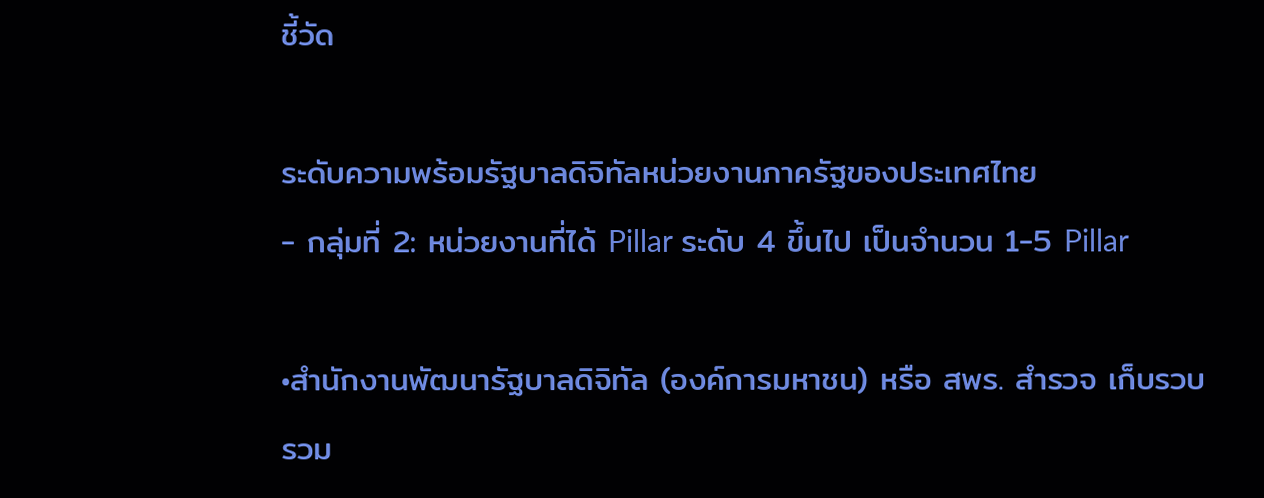ชี้วัด

ระดับความพร้อมรัฐบาลดิจิทัลหน่วยงานภาครัฐของประเทศไทย
- กลุ่มที่ 2: หน่วยงานที่ได้ Pillar ระดับ 4 ขึ้นไป เป็นจำนวน 1-5 Pillar

•สำนักงานพัฒนารัฐบาลดิจิทัล (องค์การมหาชน) หรือ สพร. สำรวจ เก็บรวบรวม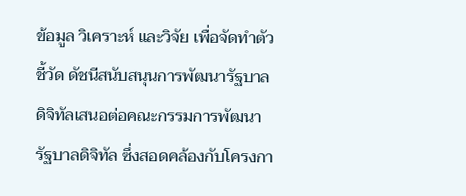ข้อมูล วิเคราะห์ และวิจัย เพื่อจัดทำตัวชี้วัด ดัชนีสนับสนุนการพัฒนารัฐบาลดิจิทัลเสนอต่อคณะกรรมการพัฒนารัฐบาลดิจิทัล ซึ่งสอดคล้องกับโครงกา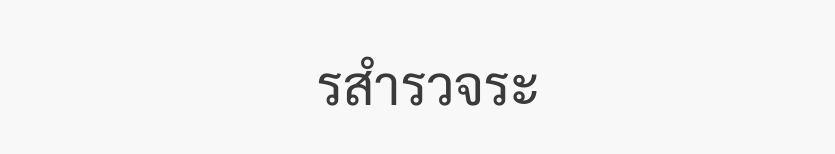รสำรวจระ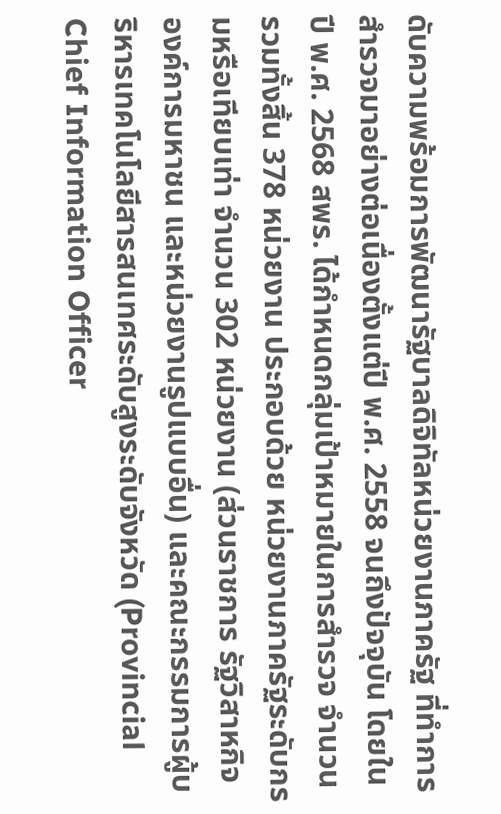ดับความพร้อมการพัฒนารัฐบาลดิจิทัลหน่วยงานภาครัฐ ที่ทำการสำรวจมาอย่างต่อเนื่องตั้งแต่ปี พ.ศ. 2558 จนถึงปัจจุบัน โดยในปี พ.ศ. 2568 สพร. ได้กำหนดกลุ่มเป้าหมายในการสำรวจ จำนวนรวมทั้งสิ้น 378 หน่วยงาน ประกอบด้วย หน่วยงานภาครัฐระดับกรมหรือเทียบเท่า จำนวน 302 หน่วยงาน (ส่วนราชการ รัฐวิสาหกิจ องค์การมหาชน และหน่วยงานรูปแบบอื่น) และคณะกรรมการผู้บริหารเทคโนโลยีสารสนเทศระดับสูงระดับจังหวัด (Provincial Chief Information Officer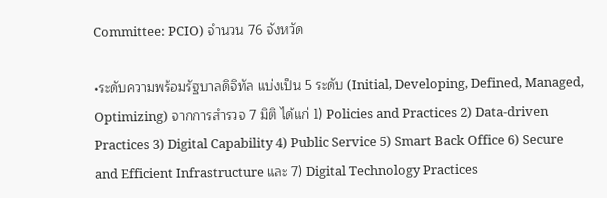Committee: PCIO) จำนวน 76 จังหวัด

•ระดับความพร้อมรัฐบาลดิจิทัล แบ่งเป็น 5 ระดับ (Initial, Developing, Defined, Managed, Optimizing) จากการสำรวจ 7 มิติ ได้แก่ 1) Policies and Practices 2) Data-driven Practices 3) Digital Capability 4) Public Service 5) Smart Back Office 6) Secure and Efficient Infrastructure และ 7) Digital Technology Practices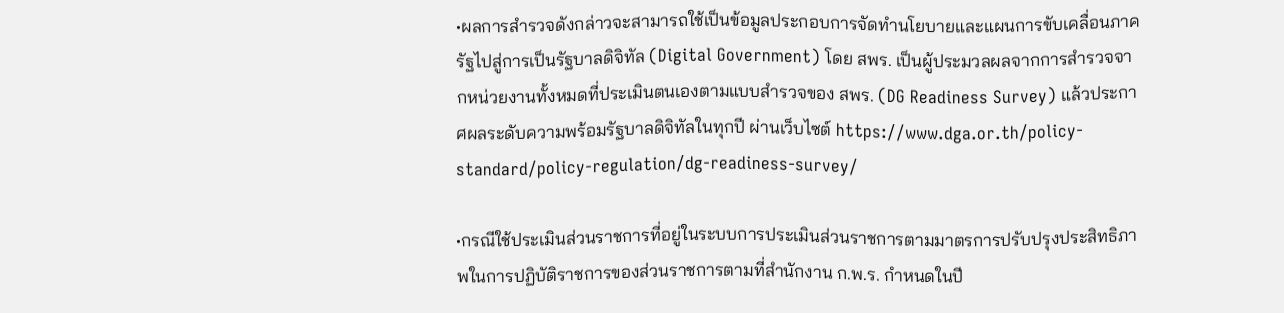•ผลการสำรวจดังกล่าวจะสามารถใช้เป็นข้อมูลประกอบการจัดทำนโยบายและแผนการขับเคลื่อนภาครัฐไปสู่การเป็นรัฐบาลดิจิทัล (Digital Government) โดย สพร. เป็นผู้ประมวลผลจากการสำรวจจากหน่วยงานทั้งหมดที่ประเมินตนเองตามแบบสำรวจของ สพร. (DG Readiness Survey) แล้วประกาศผลระดับความพร้อมรัฐบาลดิจิทัลในทุกปี ผ่านเว็บไซต์ https://www.dga.or.th/policy-standard/policy-regulation/dg-readiness-survey/

•กรณีใช้ประเมินส่วนราชการที่อยู่ในระบบการประเมินส่วนราชการตามมาตรการปรับปรุงประสิทธิภาพในการปฏิบัติราชการของส่วนราชการตามที่สำนักงาน ก.พ.ร. กำหนดในปี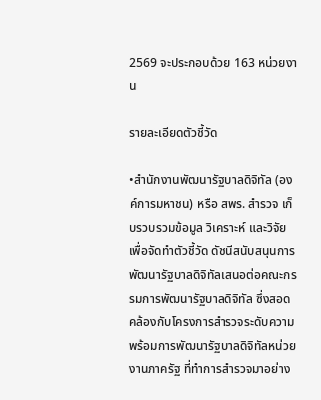2569 จะประกอบด้วย 163 หน่วยงาน

รายละเอียดตัวชี้วัด

•สำนักงานพัฒนารัฐบาลดิจิทัล (องค์การมหาชน) หรือ สพร. สำรวจ เก็บรวบรวมข้อมูล วิเคราะห์ และวิจัย เพื่อจัดทำตัวชี้วัด ดัชนีสนับสนุนการพัฒนารัฐบาลดิจิทัลเสนอต่อคณะกรรมการพัฒนารัฐบาลดิจิทัล ซึ่งสอดคล้องกับโครงการสำรวจระดับความพร้อมการพัฒนารัฐบาลดิจิทัลหน่วยงานภาครัฐ ที่ทำการสำรวจมาอย่าง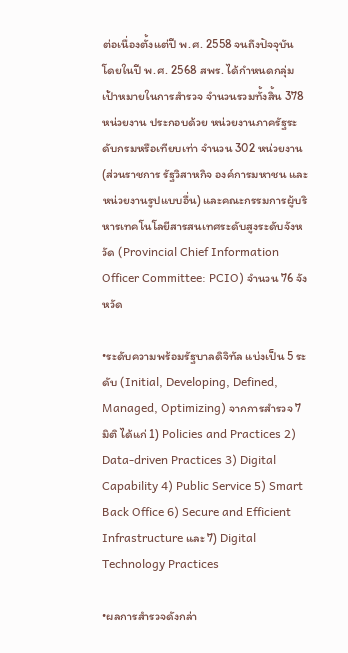ต่อเนื่องตั้งแต่ปี พ.ศ. 2558 จนถึงปัจจุบัน โดยในปี พ.ศ. 2568 สพร. ได้กำหนดกลุ่มเป้าหมายในการสำรวจ จำนวนรวมทั้งสิ้น 378 หน่วยงาน ประกอบด้วย หน่วยงานภาครัฐระดับกรมหรือเทียบเท่า จำนวน 302 หน่วยงาน (ส่วนราชการ รัฐวิสาหกิจ องค์การมหาชน และหน่วยงานรูปแบบอื่น) และคณะกรรมการผู้บริหารเทคโนโลยีสารสนเทศระดับสูงระดับจังหวัด (Provincial Chief Information Officer Committee: PCIO) จำนวน 76 จังหวัด

•ระดับความพร้อมรัฐบาลดิจิทัล แบ่งเป็น 5 ระดับ (Initial, Developing, Defined, Managed, Optimizing) จากการสำรวจ 7 มิติ ได้แก่ 1) Policies and Practices 2) Data-driven Practices 3) Digital Capability 4) Public Service 5) Smart Back Office 6) Secure and Efficient Infrastructure และ 7) Digital Technology Practices

•ผลการสำรวจดังกล่า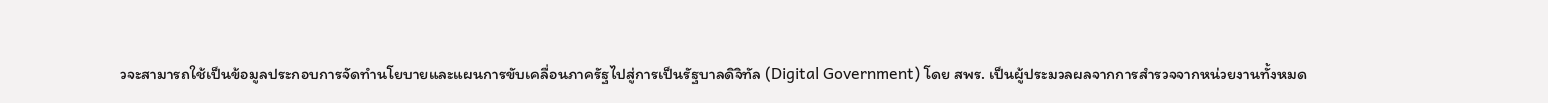วจะสามารถใช้เป็นข้อมูลประกอบการจัดทำนโยบายและแผนการขับเคลื่อนภาครัฐไปสู่การเป็นรัฐบาลดิจิทัล (Digital Government) โดย สพร. เป็นผู้ประมวลผลจากการสำรวจจากหน่วยงานทั้งหมด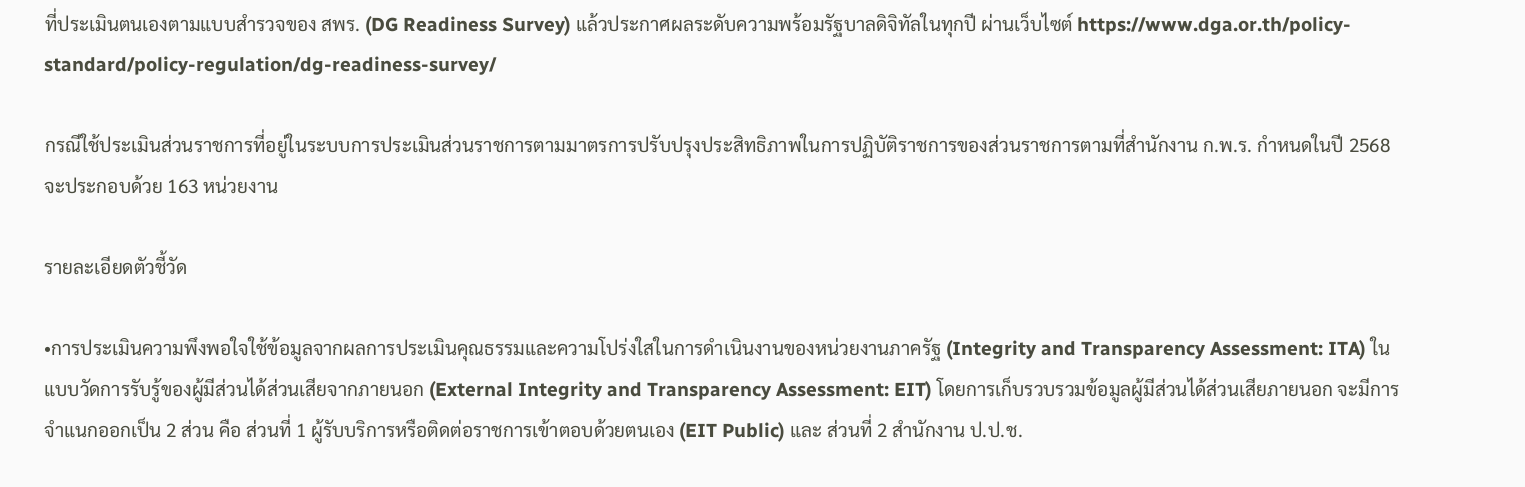ที่ประเมินตนเองตามแบบสำรวจของ สพร. (DG Readiness Survey) แล้วประกาศผลระดับความพร้อมรัฐบาลดิจิทัลในทุกปี ผ่านเว็บไซต์ https://www.dga.or.th/policy-standard/policy-regulation/dg-readiness-survey/

กรณีใช้ประเมินส่วนราชการที่อยู่ในระบบการประเมินส่วนราชการตามมาตรการปรับปรุงประสิทธิภาพในการปฏิบัติราชการของส่วนราชการตามที่สำนักงาน ก.พ.ร. กำหนดในปี 2568 จะประกอบด้วย 163 หน่วยงาน

รายละเอียดตัวชี้วัด

•การประเมินความพึงพอใจใช้ข้อมูลจากผลการประเมินคุณธรรมและความโปร่งใสในการดำเนินงานของหน่วยงานภาครัฐ (Integrity and Transparency Assessment: ITA) ในแบบวัดการรับรู้ของผู้มีส่วนได้ส่วนเสียจากภายนอก (External Integrity and Transparency Assessment: EIT) โดยการเก็บรวบรวมข้อมูลผู้มีส่วนได้ส่วนเสียภายนอก จะมีการจำแนกออกเป็น 2 ส่วน คือ ส่วนที่ 1 ผู้รับบริการหรือติดต่อราชการเข้าตอบด้วยตนเอง (EIT Public) และ ส่วนที่ 2 สำนักงาน ป.ป.ช.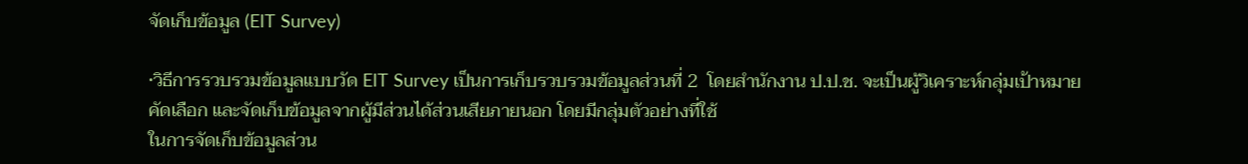จัดเก็บข้อมูล (EIT Survey)

•วิธีการรวบรวมข้อมูลแบบวัด EIT Survey เป็นการเก็บรวบรวมข้อมูลส่วนที่ 2  โดยสำนักงาน ป.ป.ช. จะเป็นผู้วิเคราะห์กลุ่มเป้าหมาย คัดเลือก และจัดเก็บข้อมูลจากผู้มีส่วนได้ส่วนเสียภายนอก โดยมีกลุ่มตัวอย่างที่ใช้
ในการจัดเก็บข้อมูลส่วน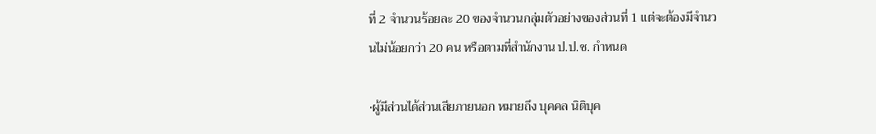ที่ 2 จำนวนร้อยละ 20 ของจำนวนกลุ่มตัวอย่างของส่วนที่ 1 แต่จะต้องมีจำนวนไม่น้อยกว่า 20 คน หรือตามที่สำนักงาน ป.ป.ช. กำหนด

•ผู้มีส่วนได้ส่วนเสียภายนอก หมายถึง บุคคล นิติบุค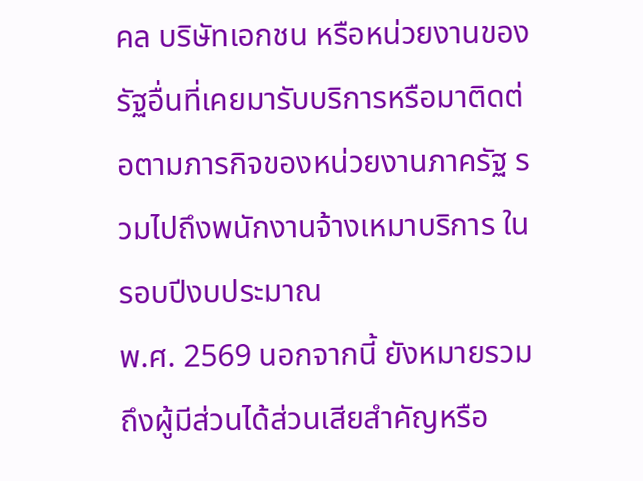คล บริษัทเอกชน หรือหน่วยงานของรัฐอื่นที่เคยมารับบริการหรือมาติดต่อตามภารกิจของหน่วยงานภาครัฐ รวมไปถึงพนักงานจ้างเหมาบริการ ในรอบปีงบประมาณ
พ.ศ. 2569 นอกจากนี้ ยังหมายรวมถึงผู้มีส่วนได้ส่วนเสียสำคัญหรือ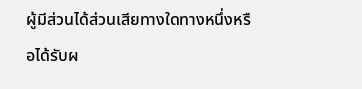ผู้มีส่วนได้ส่วนเสียทางใดทางหนึ่งหรือได้รับผ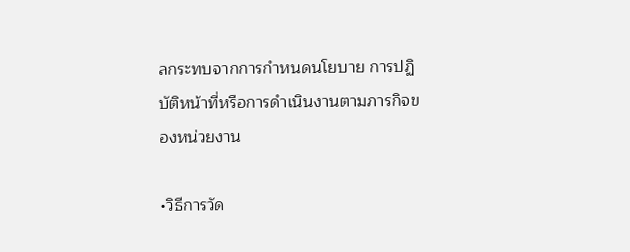ลกระทบจากการกำหนดนโยบาย การปฏิบัติหน้าที่หรือการดำเนินงานตามภารกิจของหน่วยงาน

•วิธีการวัด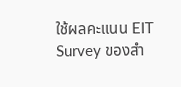ใช้ผลคะแนน EIT Survey ของสำ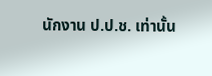นักงาน ป.ป.ช. เท่านั้น